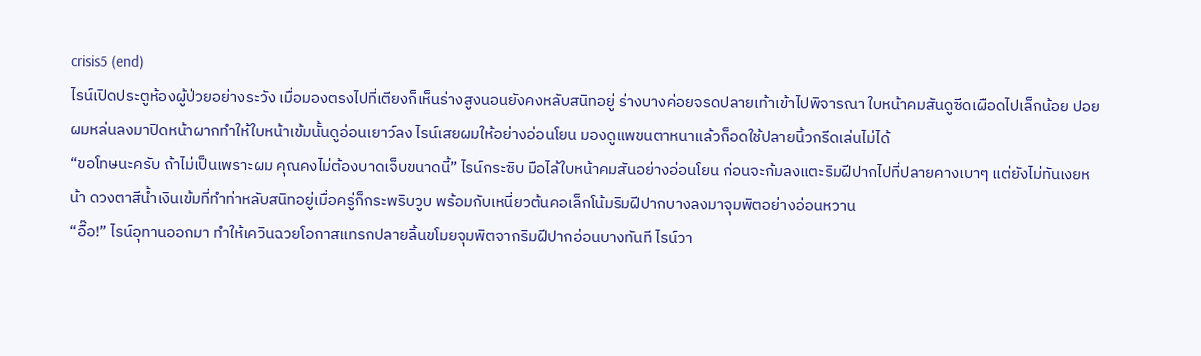crisis5 (end)
ไรน์เปิดประตูห้องผู้ป่วยอย่างระวัง เมื่อมองตรงไปที่เตียงก็เห็นร่างสูงนอนยังคงหลับสนิทอยู่ ร่างบางค่อยจรดปลายเท้าเข้าไปพิจารณา ใบหน้าคมสันดูซีดเผือดไปเล็กน้อย ปอยผมหล่นลงมาปิดหน้าผากทำให้ใบหน้าเข้มนั้นดูอ่อนเยาว์ลง ไรน์เสยผมให้อย่างอ่อนโยน มองดูแพขนตาหนาแล้วก็อดใช้ปลายนิ้วกรีดเล่นไม่ได้
“ขอโทษนะครับ ถ้าไม่เป็นเพราะผม คุณคงไม่ต้องบาดเจ็บขนาดนี้” ไรน์กระซิบ มือไล้ใบหน้าคมสันอย่างอ่อนโยน ก่อนจะก้มลงแตะริมฝีปากไปที่ปลายคางเบาๆ แต่ยังไม่ทันเงยหน้า ดวงตาสีน้ำเงินเข้มที่ทำท่าหลับสนิทอยู่เมื่อครู่ก็กระพริบวูบ พร้อมกับเหนี่ยวต้นคอเล็กโน้มริมฝีปากบางลงมาจุมพิตอย่างอ่อนหวาน
“อื๊อ!” ไรน์อุทานออกมา ทำให้เควินฉวยโอกาสแทรกปลายลิ้นขโมยจุมพิตจากริมฝีปากอ่อนบางทันที ไรน์วา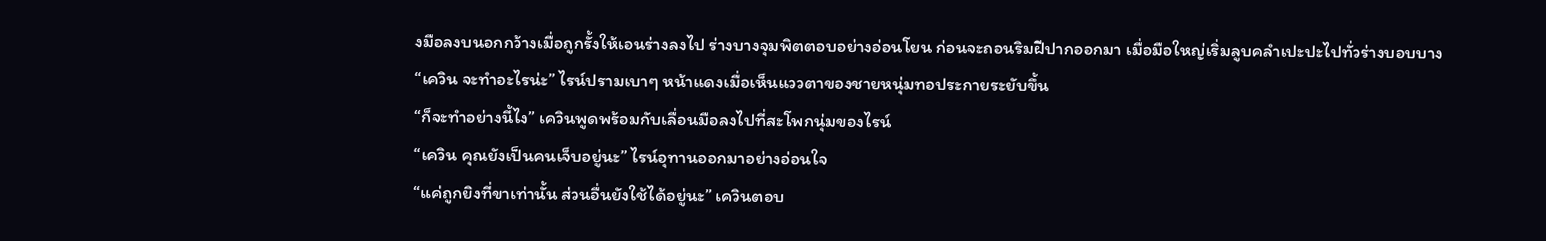งมือลงบนอกกว้างเมื่อถูกรั้งให้เอนร่างลงไป ร่างบางจุมพิตตอบอย่างอ่อนโยน ก่อนจะถอนริมฝีปากออกมา เมื่อมือใหญ่เริ่มลูบคลำเปะปะไปทั่วร่างบอบบาง
“เควิน จะทำอะไรน่ะ” ไรน์ปรามเบาๆ หน้าแดงเมื่อเห็นแววตาของชายหนุ่มทอประกายระยับขึ้น
“ก็จะทำอย่างนี้ไง” เควินพูดพร้อมกับเลื่อนมือลงไปที่สะโพกนุ่มของไรน์
“เควิน คุณยังเป็นคนเจ็บอยู่นะ” ไรน์อุทานออกมาอย่างอ่อนใจ
“แค่ถูกยิงที่ขาเท่านั้น ส่วนอื่นยังใช้ได้อยู่นะ” เควินตอบ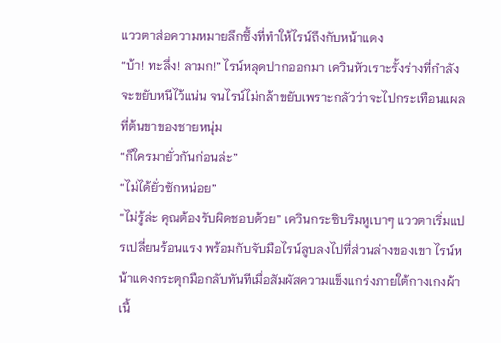แววตาส่อความหมายลึกซึ้งที่ทำให้ไรน์ถึงกับหน้าแดง
“บ้า! ทะลึ่ง! ลามก!” ไรน์หลุดปากออกมา เควินหัวเราะรั้งร่างที่กำลังจะขยับหนีไว้แน่น จนไรน์ไม่กล้าขยับเพราะกลัวว่าจะไปกระเทือนแผลที่ต้นขาของชายหนุ่ม
“ก็ใครมายั่วกันก่อนล่ะ”
“ไม่ได้ยั่วซักหน่อย”
“ไม่รู้ล่ะ คุณต้องรับผิดชอบด้วย” เควินกระซิบริมหูเบาๆ แววตาเริ่มแปรเปลี่ยนร้อนแรง พร้อมกับจับมือไรน์ลูบลงไปที่ส่วนล่างของเขา ไรน์หน้าแดงกระตุกมือกลับทันทีเมื่อสัมผัสความแข็งแกร่งภายใต้กางเกงผ้าเนื้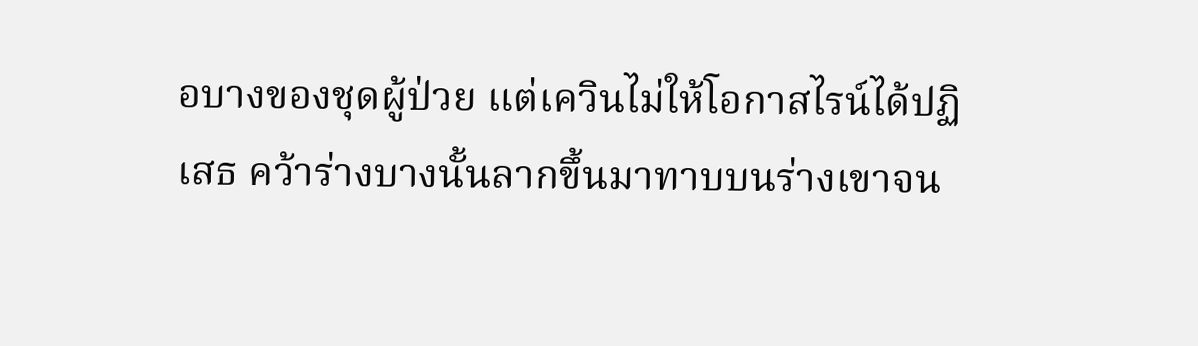อบางของชุดผู้ป่วย แต่เควินไม่ให้โอกาสไรน์ได้ปฏิเสธ คว้าร่างบางนั้นลากขึ้นมาทาบบนร่างเขาจน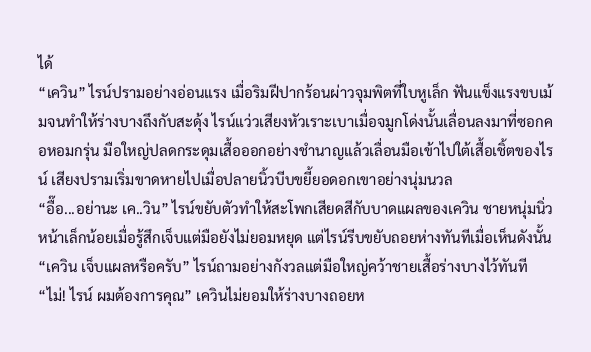ได้
“เควิน” ไรน์ปรามอย่างอ่อนแรง เมื่อริมฝีปากร้อนผ่าวจุมพิตที่ใบหูเล็ก ฟันแข็งแรงขบเม้มจนทำให้ร่างบางถึงกับสะดุ้ง ไรน์แว่วเสียงหัวเราะเบาเมื่อจมูกโด่งนั้นเลื่อนลงมาที่ซอกคอหอมกรุ่น มือใหญ่ปลดกระดุมเสื้อออกอย่างชำนาญแล้วเลื่อนมือเข้าไปใต้เสื้อเชิ้ตของไรน์ เสียงปรามเริ่มขาดหายไปเมื่อปลายนิ้วบีบขยี้ยอดอกเขาอย่างนุ่มนวล
“อื๊อ...อย่านะ เค..วิน” ไรน์ขยับตัวทำให้สะโพกเสียดสีกับบาดแผลของเควิน ชายหนุ่มนิ่วหน้าเล็กน้อยเมื่อรู้สึกเจ็บแต่มือยังไม่ยอมหยุด แต่ไรน์รีบขยับถอยห่างทันทีเมื่อเห็นดังนั้น
“เควิน เจ็บแผลหรือครับ” ไรน์ถามอย่างกังวลแต่มือใหญ่คว้าชายเสื้อร่างบางไว้ทันที
“ไม่! ไรน์ ผมต้องการคุณ” เควินไม่ยอมให้ร่างบางถอยห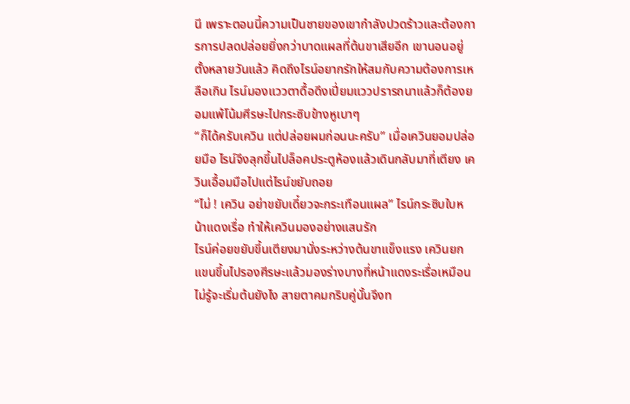นี เพราะตอนนี้ความเป็นชายของเขากำลังปวดร้าวและต้องการการปลดปล่อยยิ่งกว่าบาดแผลที่ต้นขาเสียอีก เขานอนอยู่ตั้งหลายวันแล้ว คิดถึงไรน์อยากรักให้สมกับความต้องการเหลือเกิน ไรน์มองแววตาดื้อดึงเปี่ยมแววปรารถนาแล้วก็ต้องยอมแพ้โน้มศีรษะไปกระซิบข้างหูเบาๆ
“ก็ได้ครับเควิน แต่ปล่อยผมก่อนนะครับ” เมื่อเควินยอมปล่อยมือ ไรน์จึงลุกขึ้นไปล็อคประตูห้องแล้วเดินกลับมาที่เตียง เควินเอื้อมมือไปแต่ไรน์ขยับถอย
“ไม่ ! เควิน อย่าขยับเดี๋ยวจะกระเทือนแผล” ไรน์กระซิบใบหน้าแดงเรื่อ ทำให้เควินมองอย่างแสนรัก
ไรน์ค่อยขยับขึ้นเตียงมานั่งระหว่างต้นขาแข็งแรง เควินยกแขนขึ้นไปรองศีรษะแล้วมองร่างบางที่หน้าแดงระเรื่อเหมือนไม่รู้จะเริ่มต้นยังไง สายตาคมกริบคู่นั้นจึงท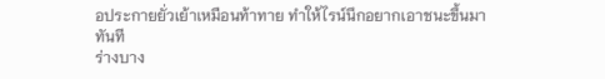อประกายยั่วเย้าเหมือนท้าทาย ทำให้ไรน์นึกอยากเอาชนะขึ้นมาทันที
ร่างบาง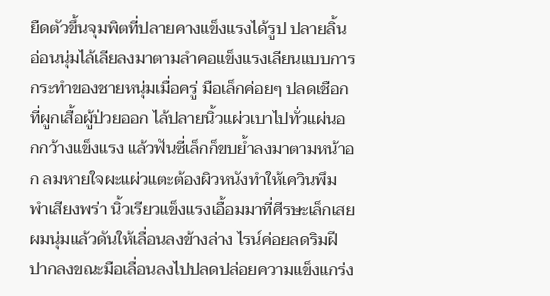ยืดตัวขึ้นจุมพิตที่ปลายคางแข็งแรงได้รูป ปลายลิ้นอ่อนนุ่มไล้เลียลงมาตามลำคอแข็งแรงเลียนแบบการกระทำของชายหนุ่มเมื่อครู่ มือเล็กค่อยๆ ปลดเชือกที่ผูกเสื้อผู้ป่วยออก ไล้ปลายนิ้วแผ่วเบาไปทั่วแผ่นอกกว้างแข็งแรง แล้วฟันซี่เล็กก็ขบย้ำลงมาตามหน้าอก ลมหายใจผะแผ่วแตะต้องผิวหนังทำให้เควินพึมพำเสียงพร่า นิ้วเรียวแข็งแรงเอื้อมมาที่ศีรษะเล็กเสยผมนุ่มแล้วดันให้เลื่อนลงข้างล่าง ไรน์ค่อยลดริมฝีปากลงขณะมือเลื่อนลงไปปลดปล่อยความแข็งแกร่ง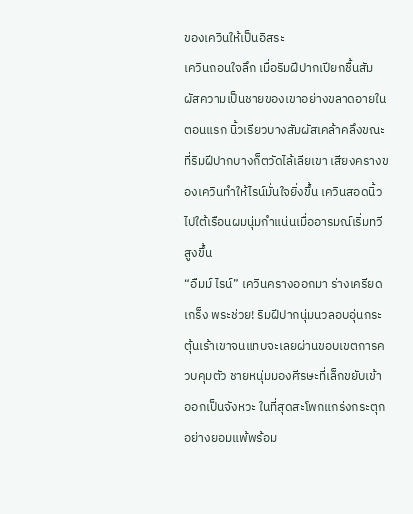ของเควินให้เป็นอิสระ
เควินถอนใจลึก เมื่อริมฝีปากเปียกชื้นสัมผัสความเป็นชายของเขาอย่างขลาดอายในตอนแรก นิ้วเรียวบางสัมผัสเคล้าคลึงขณะที่ริมฝีปากบางก็ตวัดไล้เลียเขา เสียงครางของเควินทำให้ไรน์มั่นใจยิ่งขึ้น เควินสอดนิ้วไปใต้เรือนผมนุ่มกำแน่นเมื่ออารมณ์เริ่มทวีสูงขึ้น
“อืมม์ ไรน์” เควินครางออกมา ร่างเครียดเกร็ง พระช่วย! ริมฝีปากนุ่มนวลอบอุ่นกระตุ้นเร้าเขาจนแทบจะเลยผ่านขอบเขตการควบคุมตัว ชายหนุ่มมองศีรษะที่เล็กขยับเข้าออกเป็นจังหวะ ในที่สุดสะโพกแกร่งกระตุกอย่างยอมแพ้พร้อม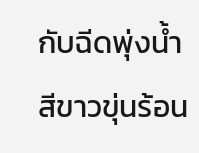กับฉีดพุ่งน้ำสีขาวขุ่นร้อน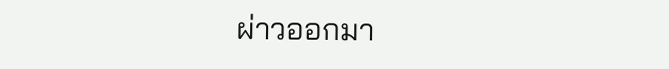ผ่าวออกมา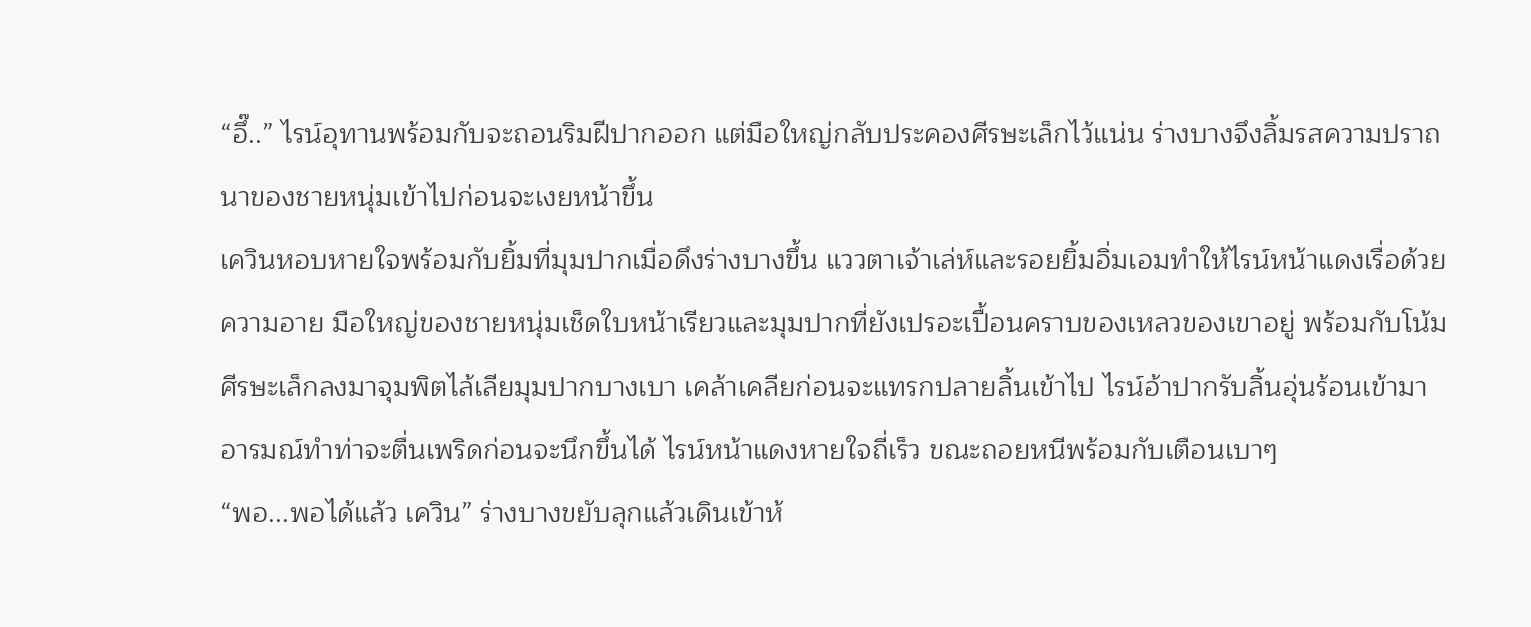“อึ๊..” ไรน์อุทานพร้อมกับจะถอนริมฝีปากออก แต่มือใหญ่กลับประคองศีรษะเล็กไว้แน่น ร่างบางจึงลิ้มรสความปราถนาของชายหนุ่มเข้าไปก่อนจะเงยหน้าขึ้น
เควินหอบหายใจพร้อมกับยิ้มที่มุมปากเมื่อดึงร่างบางขึ้น แววตาเจ้าเล่ห์และรอยยิ้มอิ่มเอมทำให้ไรน์หน้าแดงเรื่อด้วยความอาย มือใหญ่ของชายหนุ่มเช็ดใบหน้าเรียวและมุมปากที่ยังเปรอะเปื้อนคราบของเหลวของเขาอยู่ พร้อมกับโน้มศีรษะเล็กลงมาจุมพิตไล้เลียมุมปากบางเบา เคล้าเคลียก่อนจะแทรกปลายลิ้นเข้าไป ไรน์อ้าปากรับลิ้นอุ่นร้อนเข้ามาอารมณ์ทำท่าจะตื่นเพริดก่อนจะนึกขึ้นได้ ไรน์หน้าแดงหายใจถี่เร็ว ขณะถอยหนีพร้อมกับเตือนเบาๆ
“พอ...พอได้แล้ว เควิน” ร่างบางขยับลุกแล้วเดินเข้าห้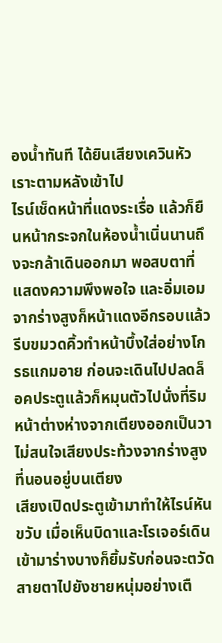องน้ำทันที ได้ยินเสียงเควินหัวเราะตามหลังเข้าไป
ไรน์เช็ดหน้าที่แดงระเรื่อ แล้วก็ยืนหน้ากระจกในห้องน้ำเนิ่นนานถึงจะกล้าเดินออกมา พอสบตาที่แสดงความพึงพอใจ และอิ่มเอมจากร่างสูงก็หน้าแดงอีกรอบแล้วรีบขมวดคิ้วทำหน้าบึ้งใส่อย่างโกรธแกมอาย ก่อนจะเดินไปปลดล็อคประตูแล้วก็หมุนตัวไปนั่งที่ริมหน้าต่างห่างจากเตียงออกเป็นวา ไม่สนใจเสียงประท้วงจากร่างสูงที่นอนอยู่บนเตียง
เสียงเปิดประตูเข้ามาทำให้ไรน์หันขวับ เมื่อเห็นบิดาและโรเจอร์เดินเข้ามาร่างบางก็ยิ้มรับก่อนจะตวัดสายตาไปยังชายหนุ่มอย่างเตื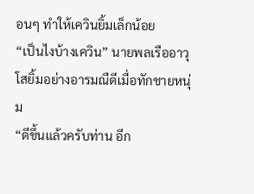อนๆ ทำให้เควินยิ้มเล็กน้อย
“เป็นไงบ้างเควิน” นายพลเรืออาวุโสยิ้มอย่างอารมณืดีเมื่อทักชายหนุ่ม
“ดีขึ้นแล้วครับท่าน อีก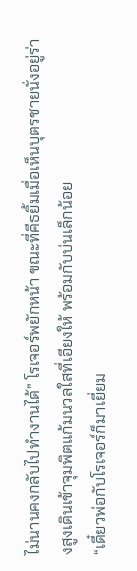ไม่นานคงกลับไปทำงานได้” โรเจอร์พยักหน้า ขณะที่คีธยิ้มเมื่อเห็นบุตรชายนั่งอยู่ร่างสูงเดินเข้าจุมพิตแก้มนวลใสที่เอียงให้ พร้อมกับบ่นเล็กน้อย
“เดี๋ยวพ่อกับโรเจอร์ก็มาเยี่ยม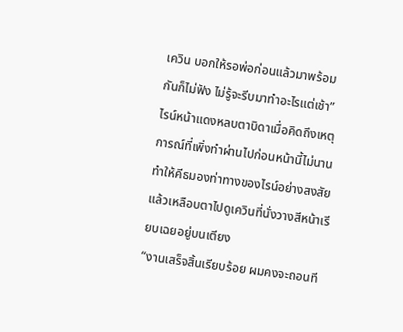เควิน บอกให้รอพ่อก่อนแล้วมาพร้อมกันก็ไม่ฟัง ไม่รู้จะรีบมาทำอะไรแต่เช้า” ไรน์หน้าแดงหลบตาบิดาเมื่อคิดถึงเหตุการณ์ที่เพิ่งทำผ่านไปก่อนหน้านี้ไม่นาน ทำให้คีธมองท่าทางของไรน์อย่างสงสัย แล้วเหลือบตาไปดูเควินที่นั่งวางสีหน้าเรียบเฉยอยู่บนเตียง
“งานเสร็จสิ้นเรียบร้อย ผมคงจะถอนที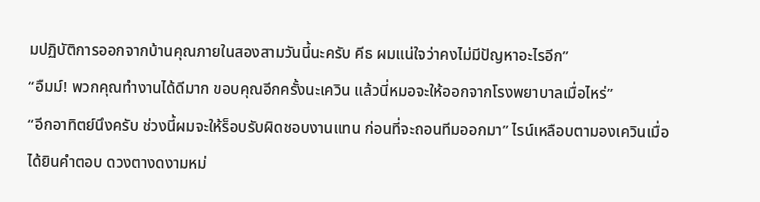มปฏิบัติการออกจากบ้านคุณภายในสองสามวันนี้นะครับ คีธ ผมแน่ใจว่าคงไม่มีปัญหาอะไรอีก”
“อืมม์! พวกคุณทำงานได้ดีมาก ขอบคุณอีกครั้งนะเควิน แล้วนี่หมอจะให้ออกจากโรงพยาบาลเมื่อไหร่”
“อีกอาทิตย์นึงครับ ช่วงนี้ผมจะให้ร็อบรับผิดชอบงานแทน ก่อนที่จะถอนทีมออกมา” ไรน์เหลือบตามองเควินเมื่อได้ยินคำตอบ ดวงตางดงามหม่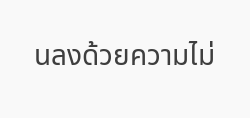นลงด้วยความไม่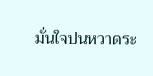มั่นใจปนหวาดระ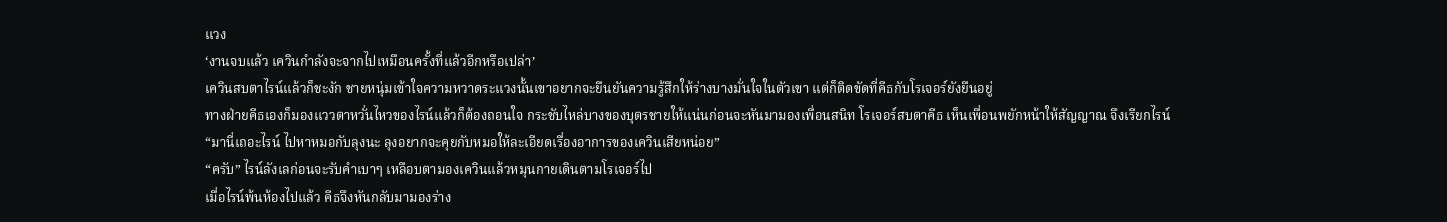แวง
‘งานจบแล้ว เควินกำลังจะจากไปเหมือนครั้งที่แล้วอีกหรือเปล่า’
เควินสบตาไรน์แล้วก็ชะงัก ชายหนุ่มเข้าใจความหวาดระแวงนั้นเขาอยากจะยืนยันความรู้สึกให้ร่างบางมั่นใจในตัวเขา แต่ก็ติดขัดที่คีธกับโรเจอร์ยังยืนอยู่
ทางฝ่ายคีธเองก็มองแววตาหวั่นไหวของไรน์แล้วก็ต้องถอนใจ กระชับไหล่บางของบุตรชายให้แน่นก่อนจะหันมามองเพื่อนสนิท โรเจอร์สบตาคีธ เห็นเพื่อนพยักหน้าให้สัญญาณ จึงเรียกไรน์
“มานี่เถอะไรน์ ไปหาหมอกับลุงนะ ลุงอยากจะคุยกับหมอให้ละเอียดเรื่องอาการของเควินเสียหน่อย”
“ครับ” ไรน์ลังเลก่อนจะรับคำเบาๆ เหลือบตามองเควินแล้วหมุนกายเดินตามโรเจอร์ไป
เมื่อไรน์พ้นห้องไปแล้ว คีธจึงหันกลับมามองร่าง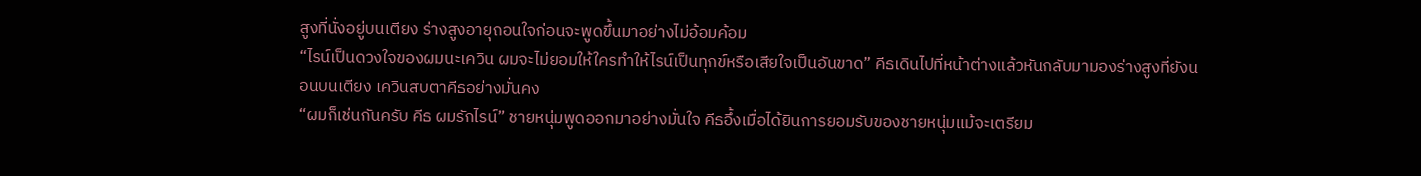สูงที่นั่งอยู่บนเตียง ร่างสูงอายุถอนใจก่อนจะพูดขึ้นมาอย่างไม่อ้อมค้อม
“ไรน์เป็นดวงใจของผมนะเควิน ผมจะไม่ยอมให้ใครทำให้ไรน์เป็นทุกข์หรือเสียใจเป็นอันขาด” คีธเดินไปที่หน้าต่างแล้วหันกลับมามองร่างสูงที่ยังนอนบนเตียง เควินสบตาคีธอย่างมั่นคง
“ผมก็เช่นกันครับ คีธ ผมรักไรน์” ชายหนุ่มพูดออกมาอย่างมั่นใจ คีธอึ้งเมื่อได้ยินการยอมรับของชายหนุ่มแม้จะเตรียม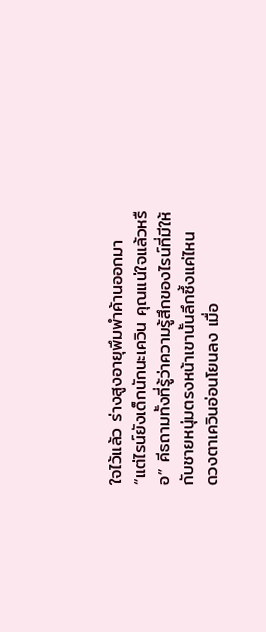ใจไว้แล้ว ร่างสูงอายุพึมพำค้านออกมา
“แต่ไรน์ยังเด็กนักนะเควิน คุณแน่ใจแล้วหรือ” คีธถามทั้งที่รู้ว่าความรู้สึกของไรน์ที่มีให้กับชายหนุ่มตรงหน้าเขานั้นลึกซึ้งแค่ไหน
ดวงตาเควินอ่อนโยนลง เมื่อ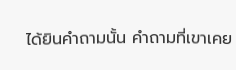ได้ยินคำถามนั้น คำถามที่เขาเคย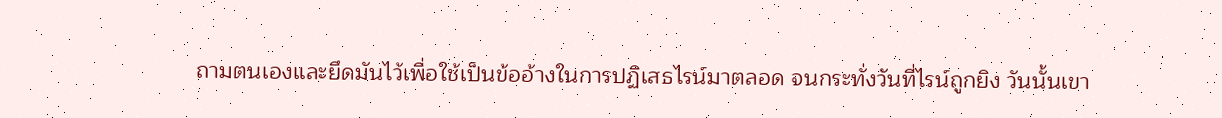ถามตนเองและยึดมันไว้เพื่อใช้เป็นข้ออ้างในการปฏิเสธไรน์มาตลอด จนกระทั่งวันที่ไรน์ถูกยิง วันนั้นเขา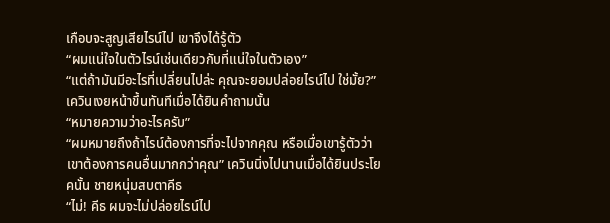เกือบจะสูญเสียไรน์ไป เขาจึงได้รู้ตัว
“ผมแน่ใจในตัวไรน์เช่นเดียวกับที่แน่ใจในตัวเอง”
“แต่ถ้ามันมีอะไรที่เปลี่ยนไปล่ะ คุณจะยอมปล่อยไรน์ไป ใช่มั้ย?” เควินเงยหน้าขึ้นทันทีเมื่อได้ยินคำถามนั้น
“หมายความว่าอะไรครับ”
“ผมหมายถึงถ้าไรน์ต้องการที่จะไปจากคุณ หรือเมื่อเขารู้ตัวว่าเขาต้องการคนอื่นมากกว่าคุณ” เควินนิ่งไปนานเมื่อได้ยินประโยคนั้น ชายหนุ่มสบตาคีธ
“ไม่! คีธ ผมจะไม่ปล่อยไรน์ไป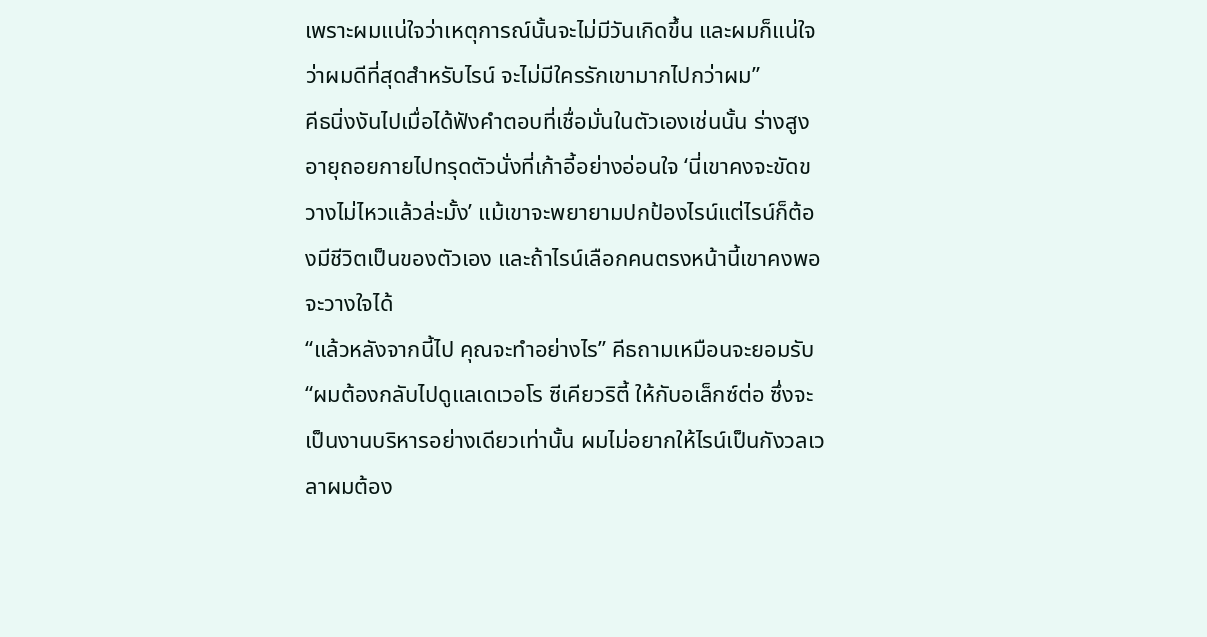เพราะผมแน่ใจว่าเหตุการณ์นั้นจะไม่มีวันเกิดขึ้น และผมก็แน่ใจว่าผมดีที่สุดสำหรับไรน์ จะไม่มีใครรักเขามากไปกว่าผม”
คีธนิ่งงันไปเมื่อได้ฟังคำตอบที่เชื่อมั่นในตัวเองเช่นนั้น ร่างสูงอายุถอยกายไปทรุดตัวนั่งที่เก้าอี้อย่างอ่อนใจ ‘นี่เขาคงจะขัดขวางไม่ไหวแล้วล่ะมั้ง’ แม้เขาจะพยายามปกป้องไรน์แต่ไรน์ก็ต้องมีชีวิตเป็นของตัวเอง และถ้าไรน์เลือกคนตรงหน้านี้เขาคงพอจะวางใจได้
“แล้วหลังจากนี้ไป คุณจะทำอย่างไร” คีธถามเหมือนจะยอมรับ
“ผมต้องกลับไปดูแลเดเวอโร ซีเคียวริตี้ ให้กับอเล็กซ์ต่อ ซึ่งจะเป็นงานบริหารอย่างเดียวเท่านั้น ผมไม่อยากให้ไรน์เป็นกังวลเวลาผมต้อง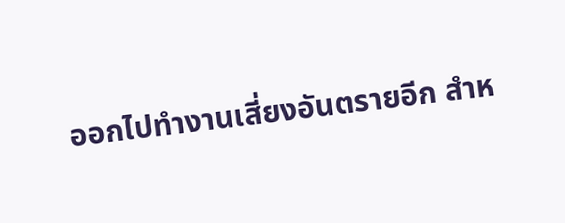ออกไปทำงานเสี่ยงอันตรายอีก สำห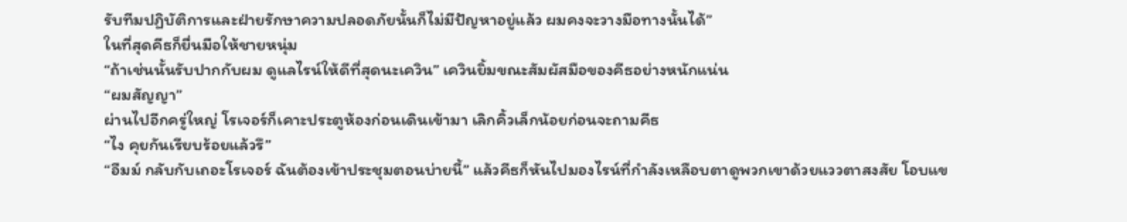รับทีมปฏิบัติการและฝ่ายรักษาความปลอดภัยนั้นก็ไม่มีปัญหาอยู่แล้ว ผมคงจะวางมือทางนั้นได้”
ในที่สุดคีธก็ยื่นมือให้ชายหนุ่ม
“ถ้าเช่นนั้นรับปากกับผม ดูแลไรน์ให้ดีที่สุดนะเควิน” เควินยิ้มขณะสัมผัสมือของคีธอย่างหนักแน่น
“ผมสัญญา”
ผ่านไปอีกครู่ใหญ่ โรเจอร์ก็เคาะประตูห้องก่อนเดินเข้ามา เลิกคิ้วเล็กน้อยก่อนจะถามคีธ
“ไง คุยกันเรียบร้อยแล้วรึ”
“อืมม์ กลับกับเถอะโรเจอร์ ฉันต้องเข้าประชุมตอนบ่ายนี้” แล้วคีธก็หันไปมองไรน์ที่กำลังเหลือบตาดูพวกเขาด้วยแววตาสงสัย โอบแข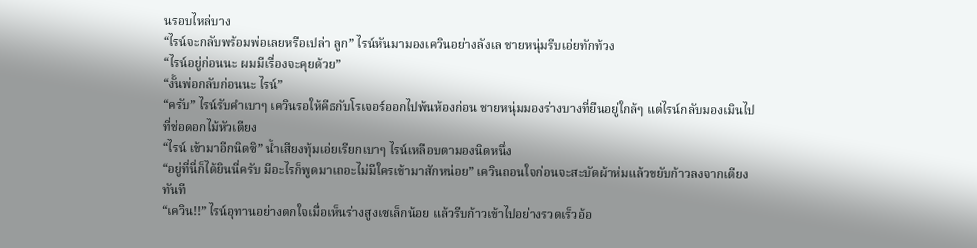นรอบไหล่บาง
“ไรน์จะกลับพร้อมพ่อเลยหรือเปล่า ลูก” ไรน์หันมามองเควินอย่างลังเล ชายหนุ่มรีบเอ่ยทักท้วง
“ไรน์อยู่ก่อนนะ ผมมีเรื่องจะคุยด้วย”
“งั้นพ่อกลับก่อนนะ ไรน์”
“ครับ” ไรน์รับคำเบาๆ เควินรอให้คีธกับโรเจอร์ออกไปพ้นห้องก่อน ชายหนุ่มมองร่างบางที่ยืนอยู่ใกล้ๆ แต่ไรน์กลับมองเมินไปที่ช่อดอกไม้หัวเตียง
“ไรน์ เข้ามาอีกนิดซิ” น้ำเสียงทุ้มเอ่ยเรียกเบาๆ ไรน์เหลือบตามองนิดหนึ่ง
“อยู่ที่นี่ก็ได้ยินนี่ครับ มีอะไรก็พูดมาเถอะไม่มีใครเข้ามาสักหน่อย” เควินถอนใจก่อนจะสะบัดผ้าห่มแล้วขยับก้าวลงจากเตียงทันที
“เควิน!!” ไรน์อุทานอย่างตกใจเมื่อเห็นร่างสูงเซเล็กน้อย แล้วรีบก้าวเข้าไปอย่างรวดเร็วอ้อ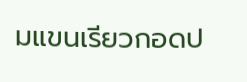มแขนเรียวกอดป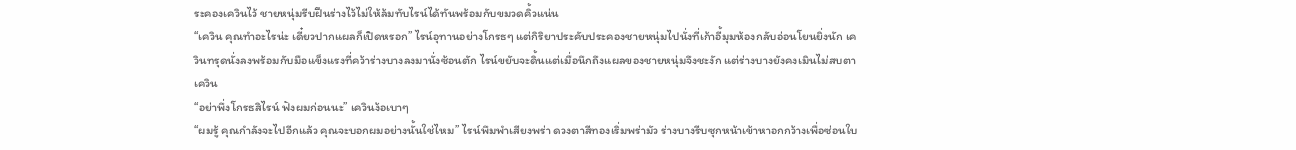ระคองเควินไว้ ชายหนุ่มรีบฝืนร่างไว้ไม่ให้ล้มทับไรน์ได้ทันพร้อมกับขมวดคิ้วแน่น
“เควิน คุณทำอะไรน่ะ เดี๋ยวปากแผลก็เปิดหรอก” ไรน์อุทานอย่างโกรธๆ แต่กิริยาประคับประคองชายหนุ่มไปนั่งที่เก้าอี้มุมห้องกลับอ่อนโยนยิ่งนัก เควินทรุดนั่งลงพร้อมกับมือแข็งแรงที่คว้าร่างบางลงมานั่งซ้อนตัก ไรน์ขยับจะดิ้นแต่เมื่อนึกถึงแผลของชายหนุ่มจึงชะงัก แต่ร่างบางยังคงเมินไม่สบตาเควิน
“อย่าพึ่งโกรธสิไรน์ ฟังผมก่อนนะ” เควินง้อเบาๆ
“ผมรู้ คุณกำลังจะไปอีกแล้ว คุณจะบอกผมอย่างนั้นใช่ไหม” ไรน์พึมพำเสียงพร่า ดวงตาสีทองเริ่มพร่ามัว ร่างบางรีบซุกหน้าเข้าหาอกกว้างเพื่อซ่อนใบ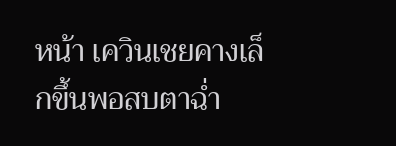หน้า เควินเชยคางเล็กขึ้นพอสบตาฉ่ำ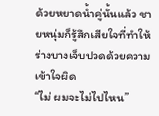ด้วยหยาดน้ำคู่นั้นแล้ว ชายหนุ่มก็รู้สึกเสียใจที่ทำให้ร่างบางเจ็บปวดด้วยความเข้าใจผิด
“ไม่ ผมจะไม่ไปไหน”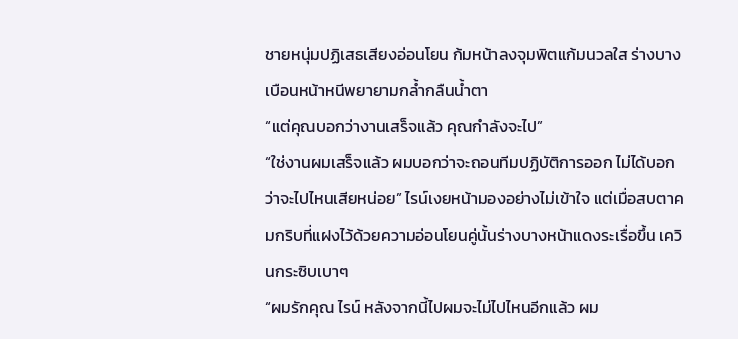ชายหนุ่มปฏิเสธเสียงอ่อนโยน ก้มหน้าลงจุมพิตแก้มนวลใส ร่างบางเบือนหน้าหนีพยายามกล้ำกลืนน้ำตา
“แต่คุณบอกว่างานเสร็จแล้ว คุณกำลังจะไป”
“ใช่งานผมเสร็จแล้ว ผมบอกว่าจะถอนทีมปฏิบัติการออก ไม่ได้บอกว่าจะไปไหนเสียหน่อย” ไรน์เงยหน้ามองอย่างไม่เข้าใจ แต่เมื่อสบตาคมกริบที่แฝงไว้ด้วยความอ่อนโยนคู่นั้นร่างบางหน้าแดงระเรื่อขึ้น เควินกระซิบเบาๆ
“ผมรักคุณ ไรน์ หลังจากนี้ไปผมจะไม่ไปไหนอีกแล้ว ผม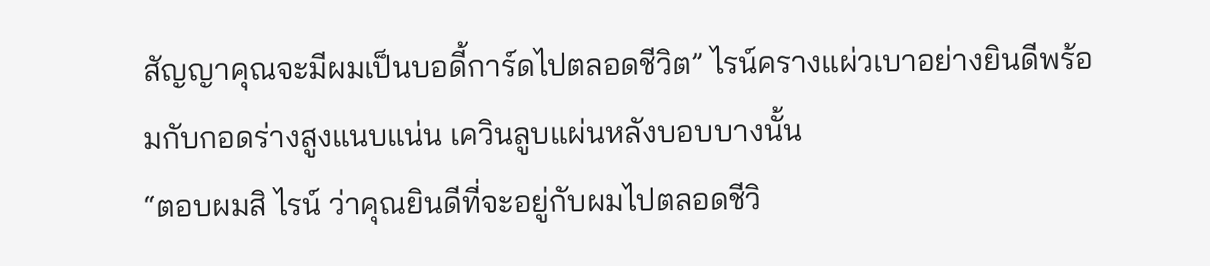สัญญาคุณจะมีผมเป็นบอดี้การ์ดไปตลอดชีวิต” ไรน์ครางแผ่วเบาอย่างยินดีพร้อมกับกอดร่างสูงแนบแน่น เควินลูบแผ่นหลังบอบบางนั้น
“ตอบผมสิ ไรน์ ว่าคุณยินดีที่จะอยู่กับผมไปตลอดชีวิ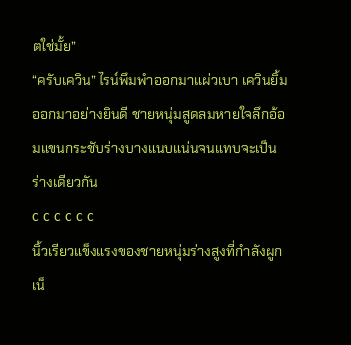ตใช่มั้ย”
“ครับเควิน” ไรน์พึมพำออกมาแผ่วเบา เควินยิ้มออกมาอย่างยินดี ชายหนุ่มสูดลมหายใจลึกอ้อมแขนกระชับร่างบางแนบแน่นจนแทบจะเป็นร่างเดียวกัน
c c c c c c
นิ้วเรียวแข็งแรงของชายหนุ่มร่างสูงที่กำลังผูกเน็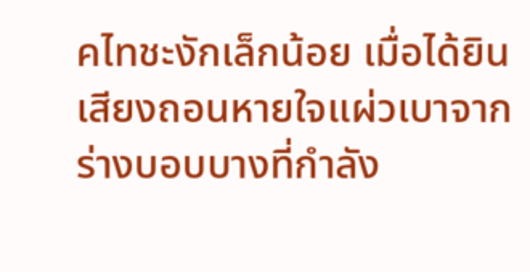คไทชะงักเล็กน้อย เมื่อได้ยินเสียงถอนหายใจแผ่วเบาจากร่างบอบบางที่กำลัง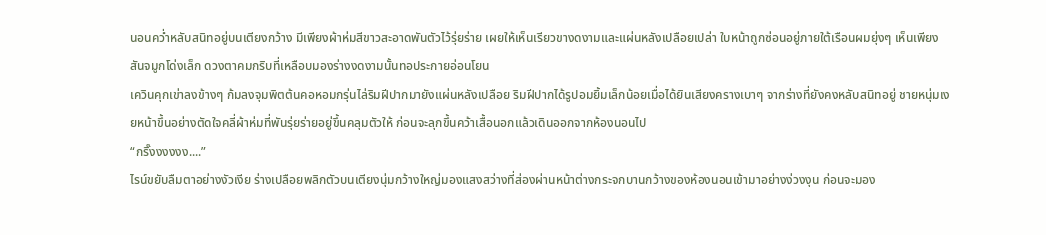นอนคว่ำหลับสนิทอยู่บนเตียงกว้าง มีเพียงผ้าห่มสีขาวสะอาดพันตัวไว้รุ่ยร่าย เผยให้เห็นเรียวขางดงามและแผ่นหลังเปลือยเปล่า ใบหน้าถูกซ่อนอยู่ภายใต้เรือนผมยุ่งๆ เห็นเพียงสันจมูกโด่งเล็ก ดวงตาคมกริบที่เหลือบมองร่างงดงามนั้นทอประกายอ่อนโยน
เควินคุกเข่าลงข้างๆ ก้มลงจุมพิตต้นคอหอมกรุ่นไล่ริมฝีปากมายังแผ่นหลังเปลือย ริมฝีปากได้รูปอมยิ้มเล็กน้อยเมื่อได้ยินเสียงครางเบาๆ จากร่างที่ยังคงหลับสนิทอยู่ ชายหนุ่มเงยหน้าขึ้นอย่างตัดใจคลี่ผ้าห่มที่พันรุ่ยร่ายอยู่ขึ้นคลุมตัวให้ ก่อนจะลุกขึ้นคว้าเสื้อนอกแล้วเดินออกจากห้องนอนไป
“กริ๊งงงงงง....”
ไรน์ขยับลืมตาอย่างงัวเงีย ร่างเปลือยพลิกตัวบนเตียงนุ่มกว้างใหญ่มองแสงสว่างที่ส่องผ่านหน้าต่างกระจกบานกว้างของห้องนอนเข้ามาอย่างง่วงงุน ก่อนจะมอง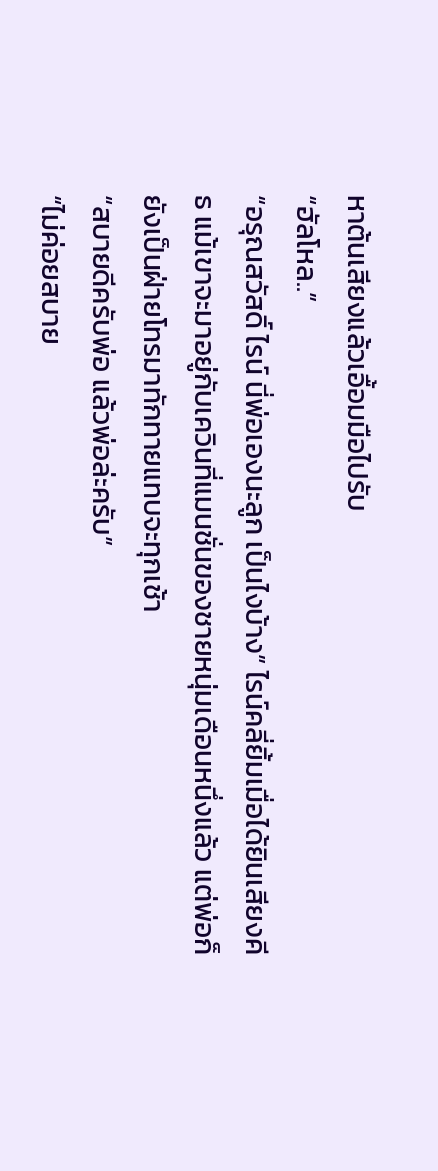หาต้นเสียงแล้วเอื้อมมือไปรับ
“ฮัลโหล..”
“อรุณสวัสดิ์ ไรน์ นี่พ่อเองนะลูก เป็นไงบ้าง” ไรน์คลี่ยิ้มเมื่อได้ยินเสียงคีธ แม้เขาจะมาอยู่กับเควินที่แมนชั่นของชายหนุ่มเดือนหนึ่งแล้ว แต่พ่อก็ยังเป็นฝ่ายโทรมาทักทายแทบจะทุกเช้า
“สบายดีครับพ่อ แล้วพ่อล่ะครับ”
“ไม่ค่อยสบาย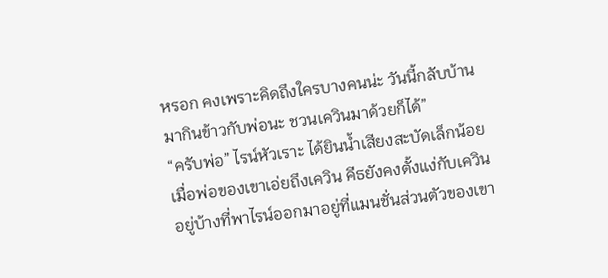หรอก คงเพราะคิดถึงใครบางคนน่ะ วันนี้กลับบ้านมากินข้าวกับพ่อนะ ชวนเควินมาด้วยก็ได้”
“ครับพ่อ” ไรน์หัวเราะ ได้ยินน้ำเสียงสะบัดเล็กน้อยเมื่อพ่อของเขาเอ่ยถึงเควิน คีธยังคงตั้งแง่กับเควินอยู่บ้างที่พาไรน์ออกมาอยู่ที่แมนชั่นส่วนตัวของเขา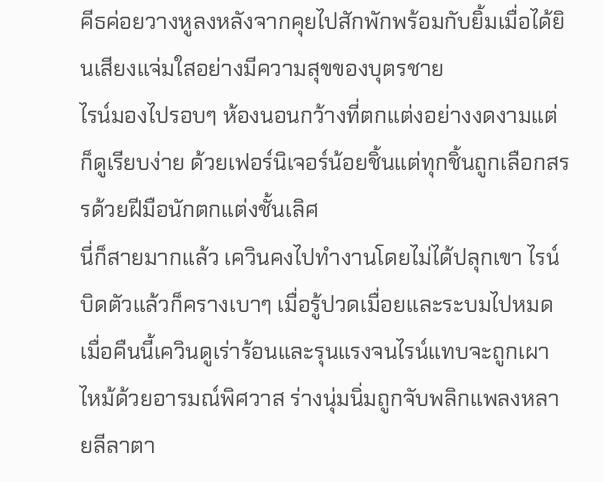คีธค่อยวางหูลงหลังจากคุยไปสักพักพร้อมกับยิ้มเมื่อได้ยินเสียงแจ่มใสอย่างมีความสุขของบุตรชาย
ไรน์มองไปรอบๆ ห้องนอนกว้างที่ตกแต่งอย่างงดงามแต่ก็ดูเรียบง่าย ด้วยเฟอร์นิเจอร์น้อยชิ้นแต่ทุกชิ้นถูกเลือกสรรด้วยฝีมือนักตกแต่งชั้นเลิศ
นี่ก็สายมากแล้ว เควินคงไปทำงานโดยไม่ได้ปลุกเขา ไรน์บิดตัวแล้วก็ครางเบาๆ เมื่อรู้ปวดเมื่อยและระบมไปหมด เมื่อคืนนี้เควินดูเร่าร้อนและรุนแรงจนไรน์แทบจะถูกเผาไหม้ด้วยอารมณ์พิศวาส ร่างนุ่มนิ่มถูกจับพลิกแพลงหลายลีลาตา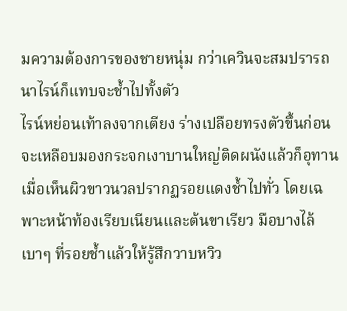มความต้องการของชายหนุ่ม กว่าเควินจะสมปรารถนาไรน์ก็แทบจะช้ำไปทั้งตัว
ไรน์หย่อนเท้าลงจากเตียง ร่างเปลือยทรงตัวขึ้นก่อนจะเหลือบมองกระจกเงาบานใหญ่ติดผนังแล้วก็อุทานเมื่อเห็นผิวขาวนวลปรากฏรอยแดงช้ำไปทั่ว โดยเฉพาะหน้าท้องเรียบเนียนและต้นขาเรียว มือบางไล้เบาๆ ที่รอยช้ำแล้วให้รู้สึกวาบหวิว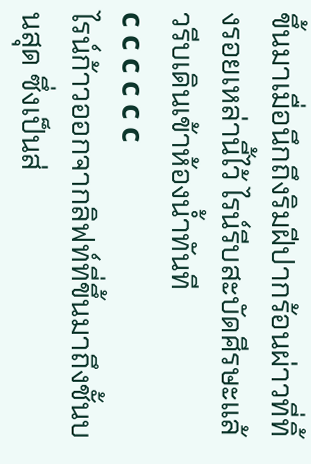ขึ้นมาเมื่อนึกถึงริมฝีปากร้อนผ่าวที่ทิ้งรอยเหล่านี้ไว้ ไรน์รีบสะบัดศีรษะแล้วรีบเดินเข้าห้องน้ำทันที
c c c c c c
ไรน์ก้าวออกจากลิฟท์ที่ขึ้นมาถึงชั้นบนสุด ซึ่งเป็นส่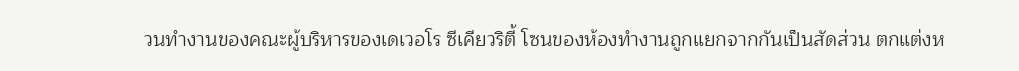วนทำงานของคณะผู้บริหารของเดเวอโร ซีเคียวริตี้ โซนของห้องทำงานถูกแยกจากกันเป็นสัดส่วน ตกแต่งห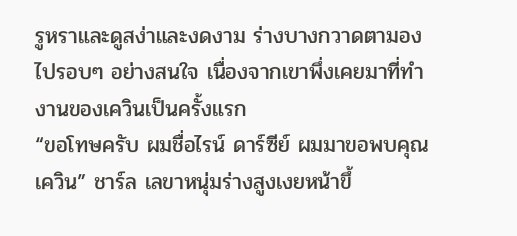รูหราและดูสง่าและงดงาม ร่างบางกวาดตามองไปรอบๆ อย่างสนใจ เนื่องจากเขาพึ่งเคยมาที่ทำงานของเควินเป็นครั้งแรก
“ขอโทษครับ ผมชื่อไรน์ ดาร์ซีย์ ผมมาขอพบคุณเควิน” ชาร์ล เลขาหนุ่มร่างสูงเงยหน้าขึ้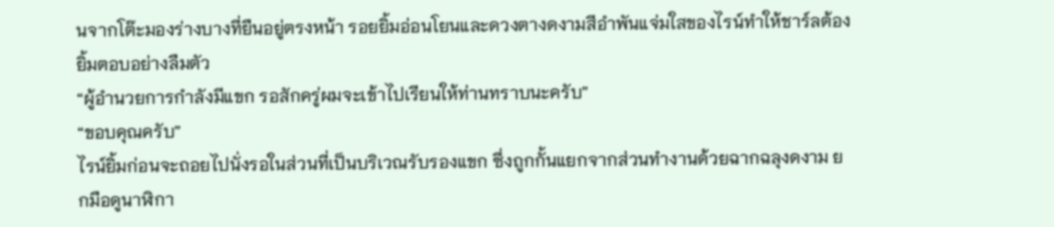นจากโต๊ะมองร่างบางที่ยืนอยู่ตรงหน้า รอยยิ้มอ่อนโยนและดวงตางดงามสีอำพันแจ่มใสของไรน์ทำให้ชาร์ลต้องยิ้มตอบอย่างลืมตัว
“ผู้อำนวยการกำลังมีแขก รอสักครู่ผมจะเข้าไปเรียนให้ท่านทราบนะครับ”
“ขอบคุณครับ”
ไรน์ยิ้มก่อนจะถอยไปนั่งรอในส่วนที่เป็นบริเวณรับรองแขก ซึ่งถูกกั้นแยกจากส่วนทำงานด้วยฉากฉลุงดงาม ยกมือดูนาฬิกา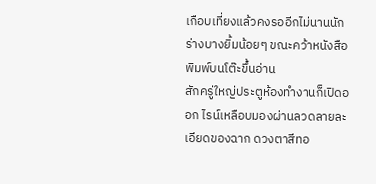เกือบเที่ยงแล้วคงรออีกไม่นานนัก ร่างบางยิ้มน้อยๆ ขณะคว้าหนังสือพิมพ์บนโต๊ะขึ้นอ่าน
สักครู่ใหญ่ประตูห้องทำงานก็เปิดออก ไรน์เหลือบมองผ่านลวดลายละเอียดของฉาก ดวงตาสีทอ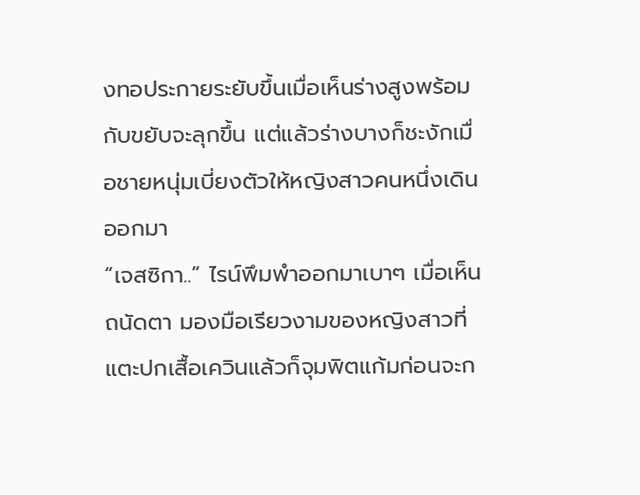งทอประกายระยับขึ้นเมื่อเห็นร่างสูงพร้อมกับขยับจะลุกขึ้น แต่แล้วร่างบางก็ชะงักเมื่อชายหนุ่มเบี่ยงตัวให้หญิงสาวคนหนึ่งเดินออกมา
“เจสซิกา..” ไรน์พึมพำออกมาเบาๆ เมื่อเห็นถนัดตา มองมือเรียวงามของหญิงสาวที่แตะปกเสื้อเควินแล้วก็จุมพิตแก้มก่อนจะก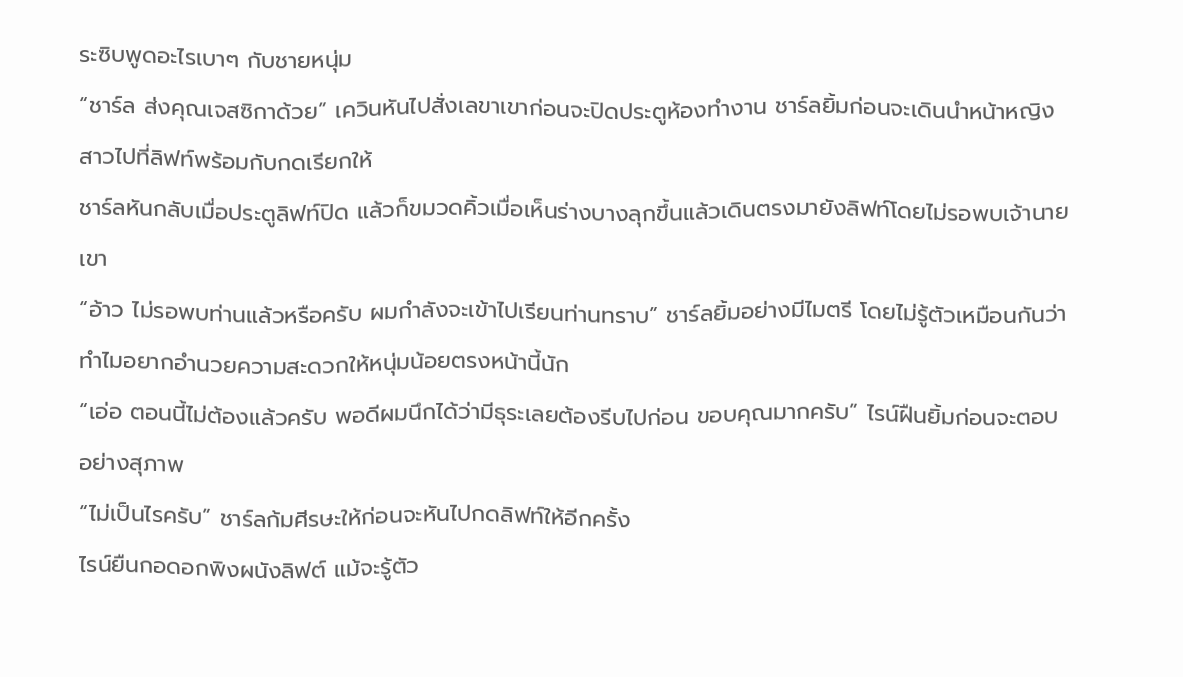ระซิบพูดอะไรเบาๆ กับชายหนุ่ม
“ชาร์ล ส่งคุณเจสซิกาด้วย” เควินหันไปสั่งเลขาเขาก่อนจะปิดประตูห้องทำงาน ชาร์ลยิ้มก่อนจะเดินนำหน้าหญิงสาวไปที่ลิฟท์พร้อมกับกดเรียกให้
ชาร์ลหันกลับเมื่อประตูลิฟท์ปิด แล้วก็ขมวดคิ้วเมื่อเห็นร่างบางลุกขึ้นแล้วเดินตรงมายังลิฟท์โดยไม่รอพบเจ้านายเขา
“อ้าว ไม่รอพบท่านแล้วหรือครับ ผมกำลังจะเข้าไปเรียนท่านทราบ” ชาร์ลยิ้มอย่างมีไมตรี โดยไม่รู้ตัวเหมือนกันว่าทำไมอยากอำนวยความสะดวกให้หนุ่มน้อยตรงหน้านี้นัก
“เอ่อ ตอนนี้ไม่ต้องแล้วครับ พอดีผมนึกได้ว่ามีธุระเลยต้องรีบไปก่อน ขอบคุณมากครับ” ไรน์ฝืนยิ้มก่อนจะตอบอย่างสุภาพ
“ไม่เป็นไรครับ” ชาร์ลก้มศีรษะให้ก่อนจะหันไปกดลิฟท์ให้อีกครั้ง
ไรน์ยืนกอดอกพิงผนังลิฟต์ แม้จะรู้ตัว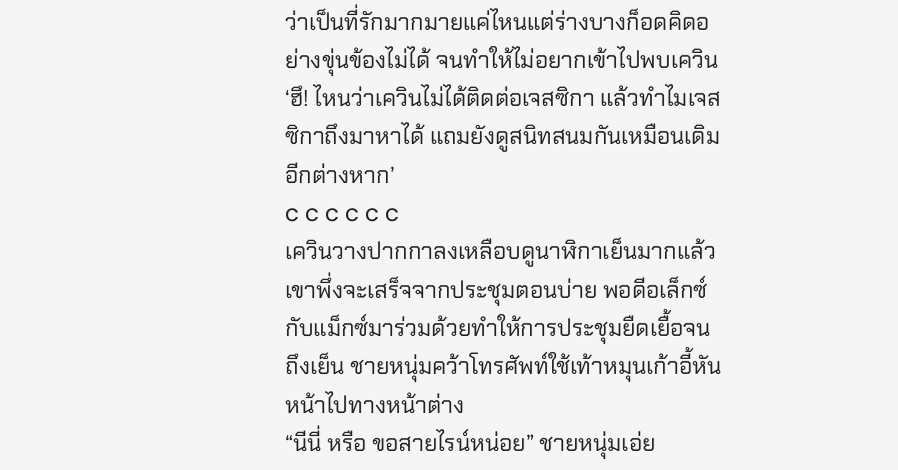ว่าเป็นที่รักมากมายแค่ไหนแต่ร่างบางก็อดคิดอย่างขุ่นข้องไม่ได้ จนทำให้ไม่อยากเข้าไปพบเควิน ‘ฮึ! ไหนว่าเควินไม่ได้ติดต่อเจสซิกา แล้วทำไมเจสซิกาถึงมาหาได้ แถมยังดูสนิทสนมกันเหมือนเดิมอีกต่างหาก’
c c c c c c
เควินวางปากกาลงเหลือบดูนาฬิกาเย็นมากแล้ว เขาพึ่งจะเสร็จจากประชุมตอนบ่าย พอดีอเล็กซ์กับแม็กซ์มาร่วมด้วยทำให้การประชุมยืดเยื้อจนถึงเย็น ชายหนุ่มคว้าโทรศัพท์ใช้เท้าหมุนเก้าอี้หันหน้าไปทางหน้าต่าง
“นีนี่ หรือ ขอสายไรน์หน่อย” ชายหนุ่มเอ่ย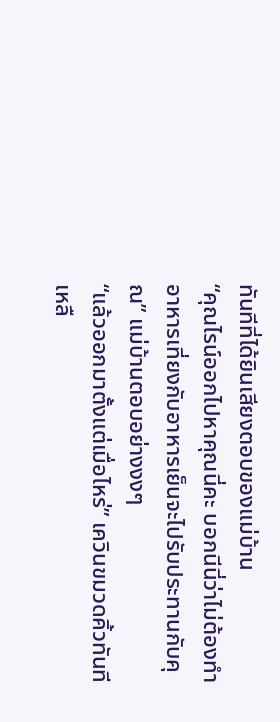ทันทีที่ได้ยินเสียงตอบของแม่บ้าน
“คุณไรน์ออกไปหาคุณนี่คะ บอกนีนี่ว่าไม่ต้องทำอาหารเที่ยงกับอาหารเย็นจะไปรับประทานกับคุณ” แม่บ้านตอบอย่างงงๆ
“แล้วออกมาตั้งแต่เมื่อไหร่” เควินขมวดคิ้วทันที เหลื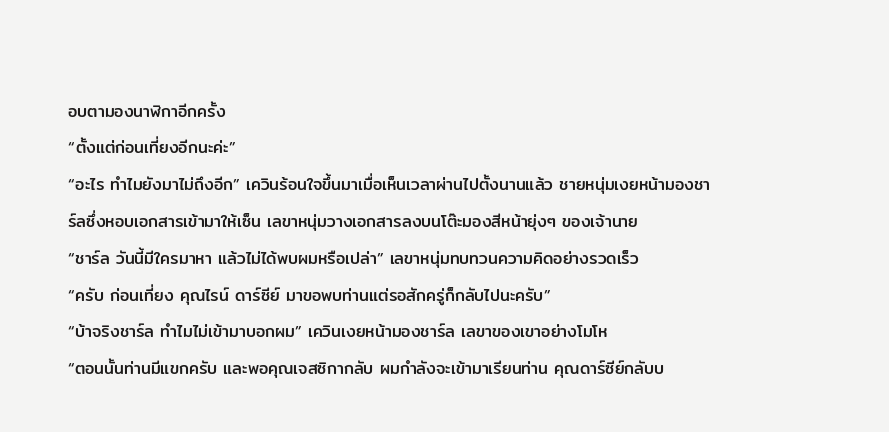อบตามองนาฬิกาอีกครั้ง
“ตั้งแต่ก่อนเที่ยงอีกนะค่ะ”
“อะไร ทำไมยังมาไม่ถึงอีก” เควินร้อนใจขึ้นมาเมื่อเห็นเวลาผ่านไปตั้งนานแล้ว ชายหนุ่มเงยหน้ามองชาร์ลซึ่งหอบเอกสารเข้ามาให้เซ็น เลขาหนุ่มวางเอกสารลงบนโต๊ะมองสีหน้ายุ่งๆ ของเจ้านาย
“ชาร์ล วันนี้มีใครมาหา แล้วไม่ได้พบผมหรือเปล่า” เลขาหนุ่มทบทวนความคิดอย่างรวดเร็ว
“ครับ ก่อนเที่ยง คุณไรน์ ดาร์ซีย์ มาขอพบท่านแต่รอสักครู่ก็กลับไปนะครับ”
“บ้าจริงชาร์ล ทำไมไม่เข้ามาบอกผม” เควินเงยหน้ามองชาร์ล เลขาของเขาอย่างโมโห
“ตอนนั้นท่านมีแขกครับ และพอคุณเจสซิกากลับ ผมกำลังจะเข้ามาเรียนท่าน คุณดาร์ซีย์กลับบ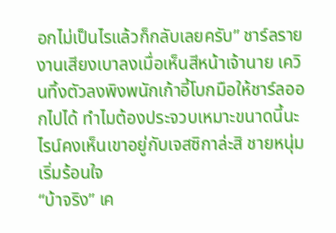อกไม่เป็นไรแล้วก็กลับเลยครับ” ชาร์ลรายงานเสียงเบาลงเมื่อเห็นสีหน้าเจ้านาย เควินทิ้งตัวลงพิงพนักเก้าอี้โบกมือให้ชาร์ลออกไปได้ ทำไมต้องประจวบเหมาะขนาดนี้นะไรน์คงเห็นเขาอยู่กับเจสซิกาล่ะสิ ชายหนุ่มเริ่มร้อนใจ
“บ้าจริง” เค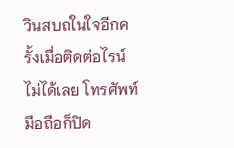วินสบถในใจอีกครั้งเมื่อติดต่อไรน์ไม่ได้เลย โทรศัพท์มือถือก็ปิด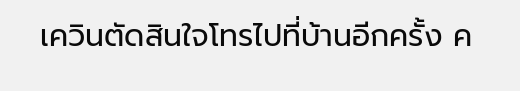เควินตัดสินใจโทรไปที่บ้านอีกครั้ง ค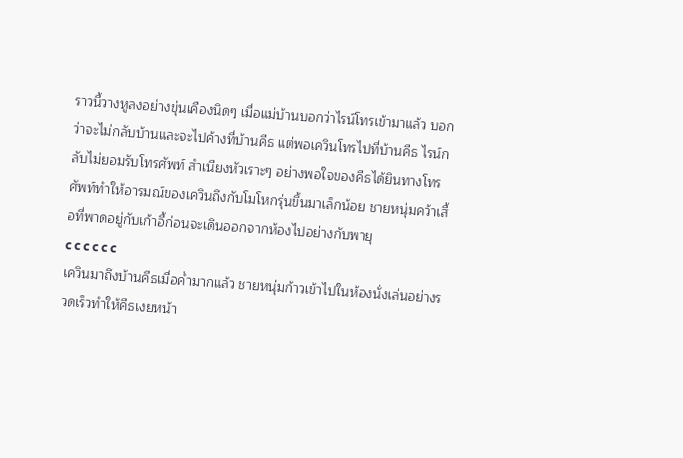ราวนี้วางหูลงอย่างขุ่นเคืองนิดๆ เมื่อแม่บ้านบอกว่าไรน์โทรเข้ามาแล้ว บอกว่าจะไม่กลับบ้านและจะไปค้างที่บ้านคีธ แต่พอเควินโทรไปที่บ้านคีธ ไรน์กลับไม่ยอมรับโทรศัพท์ สำเนียงหัวเราะๆ อย่างพอใจของคีธได้ยินทางโทรศัพท์ทำให้อารมณ์ของเควินถึงกับโมโหกรุ่นขึ้นมาเล็กน้อย ชายหนุ่มคว้าเสื้อที่พาดอยู่กับเก้าอี้ก่อนจะเดินออกจากห้องไปอย่างกับพายุ
c c c c c c
เควินมาถึงบ้านคีธเมื่อค่ำมากแล้ว ชายหนุ่มก้าวเข้าไปในห้องนั่งเล่นอย่างรวดเร็วทำให้คีธเงยหน้า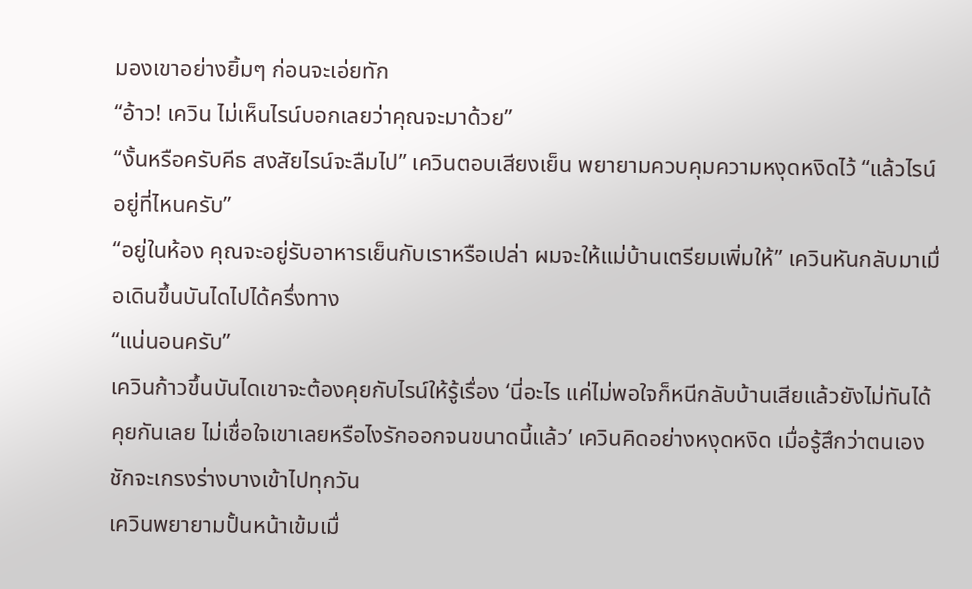มองเขาอย่างยิ้มๆ ก่อนจะเอ่ยทัก
“อ้าว! เควิน ไม่เห็นไรน์บอกเลยว่าคุณจะมาด้วย”
“งั้นหรือครับคีธ สงสัยไรน์จะลืมไป” เควินตอบเสียงเย็น พยายามควบคุมความหงุดหงิดไว้ “แล้วไรน์อยู่ที่ไหนครับ”
“อยู่ในห้อง คุณจะอยู่รับอาหารเย็นกับเราหรือเปล่า ผมจะให้แม่บ้านเตรียมเพิ่มให้” เควินหันกลับมาเมื่อเดินขึ้นบันไดไปได้ครึ่งทาง
“แน่นอนครับ”
เควินก้าวขึ้นบันไดเขาจะต้องคุยกับไรน์ให้รู้เรื่อง ‘นี่อะไร แค่ไม่พอใจก็หนีกลับบ้านเสียแล้วยังไม่ทันได้คุยกันเลย ไม่เชื่อใจเขาเลยหรือไงรักออกจนขนาดนี้แล้ว’ เควินคิดอย่างหงุดหงิด เมื่อรู้สึกว่าตนเองชักจะเกรงร่างบางเข้าไปทุกวัน
เควินพยายามปั้นหน้าเข้มเมื่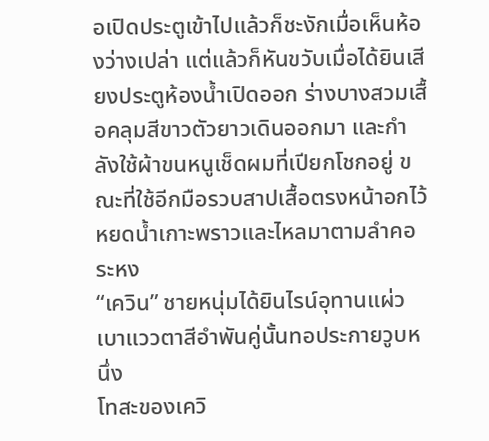อเปิดประตูเข้าไปแล้วก็ชะงักเมื่อเห็นห้องว่างเปล่า แต่แล้วก็หันขวับเมื่อได้ยินเสียงประตูห้องน้ำเปิดออก ร่างบางสวมเสื้อคลุมสีขาวตัวยาวเดินออกมา และกำลังใช้ผ้าขนหนูเช็ดผมที่เปียกโชกอยู่ ขณะที่ใช้อีกมือรวบสาปเสื้อตรงหน้าอกไว้ หยดน้ำเกาะพราวและไหลมาตามลำคอระหง
“เควิน” ชายหนุ่มได้ยินไรน์อุทานแผ่วเบาแววตาสีอำพันคู่นั้นทอประกายวูบหนึ่ง
โทสะของเควิ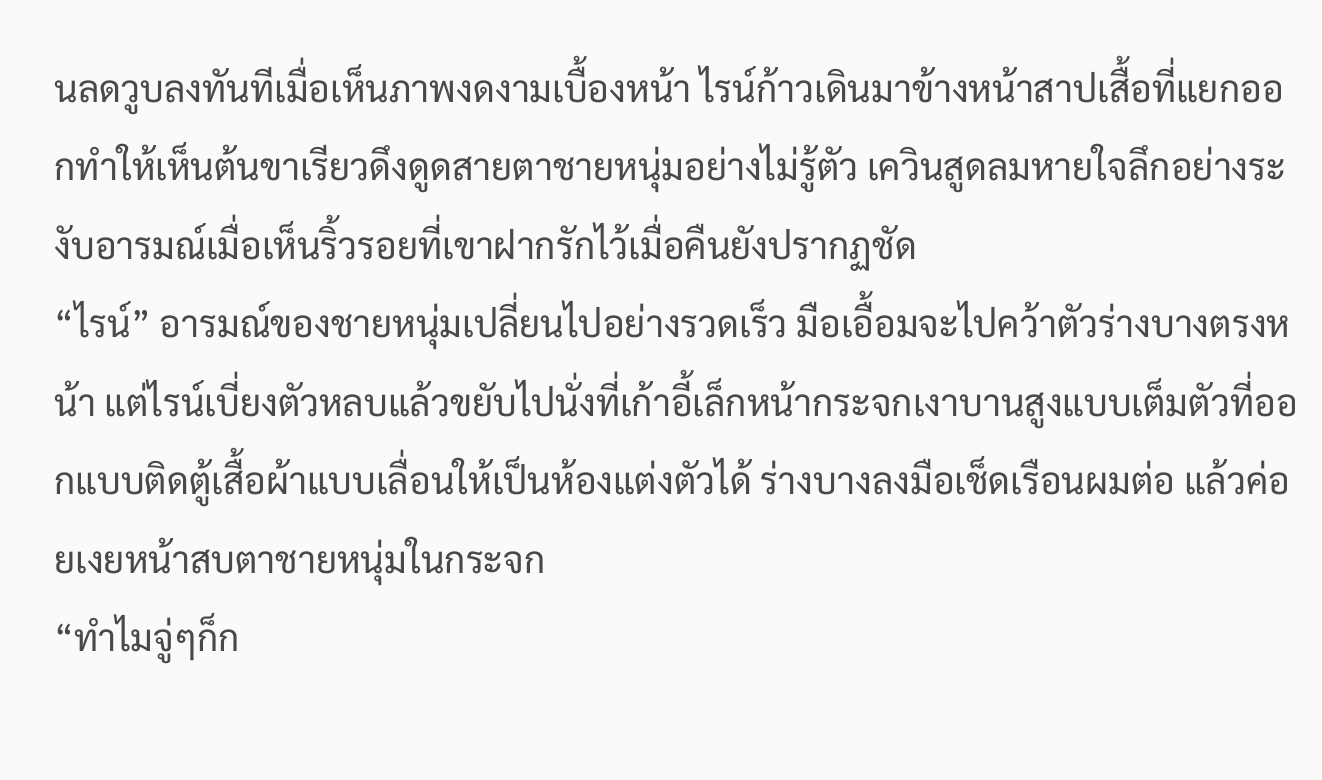นลดวูบลงทันทีเมื่อเห็นภาพงดงามเบื้องหน้า ไรน์ก้าวเดินมาข้างหน้าสาปเสื้อที่แยกออกทำให้เห็นต้นขาเรียวดึงดูดสายตาชายหนุ่มอย่างไม่รู้ตัว เควินสูดลมหายใจลึกอย่างระงับอารมณ์เมื่อเห็นริ้วรอยที่เขาฝากรักไว้เมื่อคืนยังปรากฏชัด
“ไรน์” อารมณ์ของชายหนุ่มเปลี่ยนไปอย่างรวดเร็ว มือเอื้อมจะไปคว้าตัวร่างบางตรงหน้า แต่ไรน์เบี่ยงตัวหลบแล้วขยับไปนั่งที่เก้าอี้เล็กหน้ากระจกเงาบานสูงแบบเต็มตัวที่ออกแบบติดตู้เสื้อผ้าแบบเลื่อนให้เป็นห้องแต่งตัวได้ ร่างบางลงมือเช็ดเรือนผมต่อ แล้วค่อยเงยหน้าสบตาชายหนุ่มในกระจก
“ทำไมจู่ๆก็ก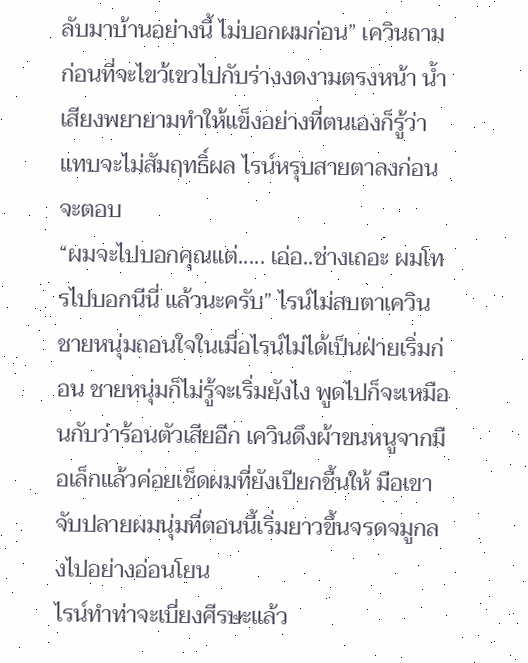ลับมาบ้านอย่างนี้ ไม่บอกผมก่อน” เควินถามก่อนที่จะไขว้เขวไปกับร่างงดงามตรงหน้า น้ำเสียงพยายามทำให้แข็งอย่างที่ตนเองก็รู้ว่าแทบจะไม่สัมฤทธิ์ผล ไรน์หรุบสายตาลงก่อนจะตอบ
“ผมจะไปบอกคุณแต่..... เอ่อ..ช่างเถอะ ผมโทรไปบอกนีนี่ แล้วนะครับ” ไรน์ไม่สบตาเควิน ชายหนุ่มถอนใจในเมื่อไรน์ไม่ได้เป็นฝ่ายเริ่มก่อน ชายหนุ่มก็ไม่รู้จะเริ่มยังไง พูดไปก็จะเหมือนกับว่าร้อนตัวเสียอีก เควินดึงผ้าขนหนูจากมือเล็กแล้วค่อยเช็ดผมที่ยังเปียกชื้นให้ มือเขาจับปลายผมนุ่มที่ตอนนี้เริ่มยาวขึ้นจรดจมูกลงไปอย่างอ่อนโยน
ไรน์ทำท่าจะเบี่ยงศีรษะแล้ว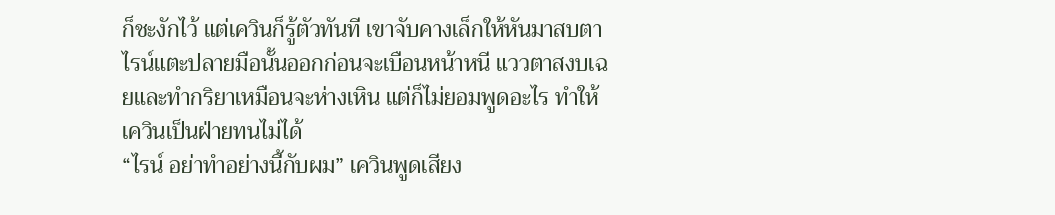ก็ชะงักไว้ แต่เควินก็รู้ตัวทันที เขาจับคางเล็กให้หันมาสบตา ไรน์แตะปลายมือนั้นออกก่อนจะเบือนหน้าหนี แววตาสงบเฉยและทำกริยาเหมือนจะห่างเหิน แต่ก็ไม่ยอมพูดอะไร ทำให้เควินเป็นฝ่ายทนไม่ได้
“ไรน์ อย่าทำอย่างนี้กับผม” เควินพูดเสียง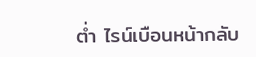ต่ำ ไรน์เบือนหน้ากลับ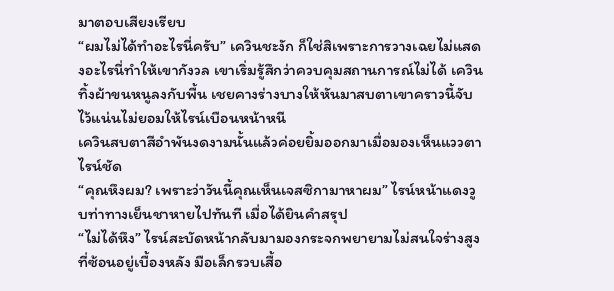มาตอบเสียงเรียบ
“ผมไม่ได้ทำอะไรนี่ครับ” เควินชะงัก ก็ใช่สิเพราะการวางเฉยไม่แสดงอะไรนี่ทำให้เขากังวล เขาเริ่มรู้สึกว่าควบคุมสถานการณ์ไม่ได้ เควินทิ้งผ้าขนหนูลงกับพื้น เชยคางร่างบางให้หันมาสบตาเขาคราวนี้จับไว้แน่นไม่ยอมให้ไรน์เบือนหน้าหนี
เควินสบตาสีอำพันงดงามนั้นแล้วค่อยยิ้มออกมาเมื่อมองเห็นแววตาไรน์ชัด
“คุณหึงผม? เพราะว่าวันนี้คุณเห็นเจสซิกามาหาผม” ไรน์หน้าแดงวูบท่าทางเย็นชาหายไปทันที เมื่อได้ยินคำสรุป
“ไม่ได้หึง” ไรน์สะบัดหน้ากลับมามองกระจกพยายามไม่สนใจร่างสูงที่ซ้อนอยู่เบื้องหลัง มือเล็กรวบเสื้อ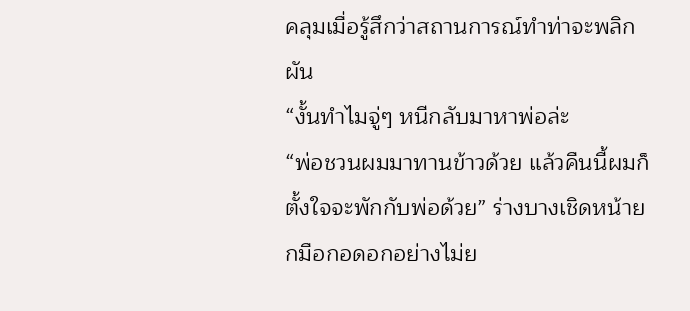คลุมเมื่อรู้สึกว่าสถานการณ์ทำท่าจะพลิกผัน
“งั้นทำไมจู่ๆ หนีกลับมาหาพ่อล่ะ
“พ่อชวนผมมาทานข้าวด้วย แล้วคืนนี้ผมก็ตั้งใจจะพักกับพ่อด้วย” ร่างบางเชิดหน้ายกมือกอดอกอย่างไม่ย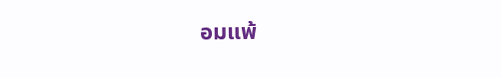อมแพ้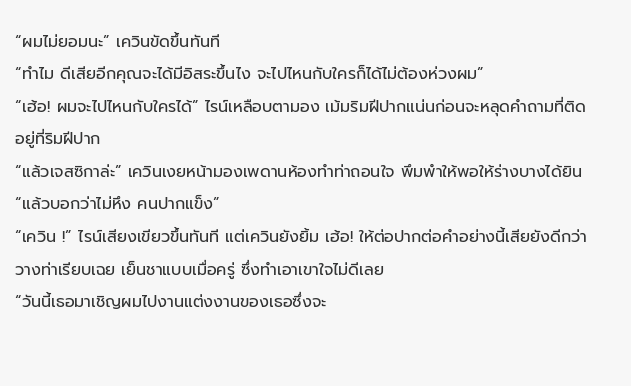“ผมไม่ยอมนะ” เควินขัดขึ้นทันที
“ทำไม ดีเสียอีกคุณจะได้มีอิสระขึ้นไง จะไปไหนกับใครก็ได้ไม่ต้องห่วงผม”
“เฮ้อ! ผมจะไปไหนกับใครได้” ไรน์เหลือบตามอง เม้มริมฝีปากแน่นก่อนจะหลุดคำถามที่ติดอยู่ที่ริมฝีปาก
“แล้วเจสซิกาล่ะ” เควินเงยหน้ามองเพดานห้องทำท่าถอนใจ พึมพำให้พอให้ร่างบางได้ยิน
“แล้วบอกว่าไม่หึง คนปากแข็ง”
“เควิน !” ไรน์เสียงเขียวขึ้นทันที แต่เควินยังยิ้ม เฮ้อ! ให้ต่อปากต่อคำอย่างนี้เสียยังดีกว่าวางท่าเรียบเฉย เย็นชาแบบเมื่อครู่ ซึ่งทำเอาเขาใจไม่ดีเลย
“วันนี้เธอมาเชิญผมไปงานแต่งงานของเธอซึ่งจะ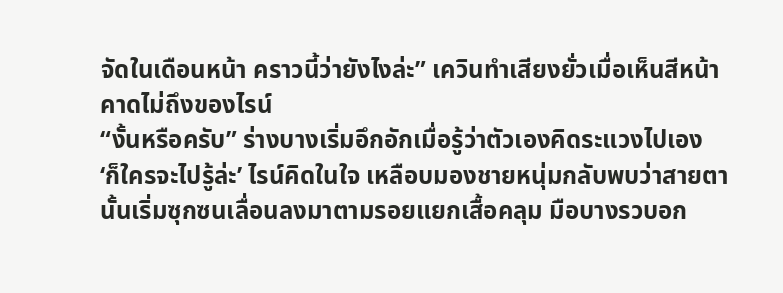จัดในเดือนหน้า คราวนี้ว่ายังไงล่ะ” เควินทำเสียงยั่วเมื่อเห็นสีหน้าคาดไม่ถึงของไรน์
“งั้นหรือครับ” ร่างบางเริ่มอึกอักเมื่อรู้ว่าตัวเองคิดระแวงไปเอง ‘ก็ใครจะไปรู้ล่ะ’ ไรน์คิดในใจ เหลือบมองชายหนุ่มกลับพบว่าสายตานั้นเริ่มซุกซนเลื่อนลงมาตามรอยแยกเสื้อคลุม มือบางรวบอก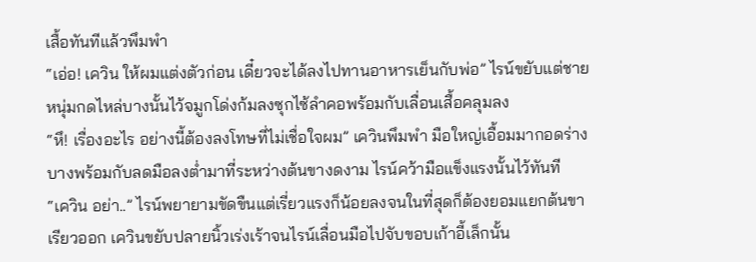เสื้อทันทีแล้วพึมพำ
“เอ่อ! เควิน ให้ผมแต่งตัวก่อน เดี๋ยวจะได้ลงไปทานอาหารเย็นกับพ่อ” ไรน์ขยับแต่ชายหนุ่มกดไหล่บางนั้นไว้จมูกโด่งก้มลงซุกไซ้ลำคอพร้อมกับเลื่อนเสื้อคลุมลง
“หึ! เรื่องอะไร อย่างนี้ต้องลงโทษที่ไม่เชื่อใจผม” เควินพึมพำ มือใหญ่เอื้อมมากอดร่างบางพร้อมกับลดมือลงต่ำมาที่ระหว่างต้นขางดงาม ไรน์คว้ามือแข็งแรงนั้นไว้ทันที
“เควิน อย่า..” ไรน์พยายามขัดขืนแต่เรี่ยวแรงก็น้อยลงจนในที่สุดก็ต้องยอมแยกต้นขาเรียวออก เควินขยับปลายนิ้วเร่งเร้าจนไรน์เลื่อนมือไปจับขอบเก้าอี้เล็กนั้น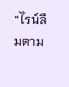“ไรน์ลืมตาม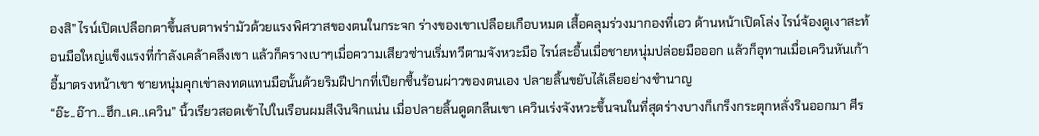องสิ” ไรน์เปิดเปลือกตาขึ้นสบตาพร่ามัวด้วยแรงพิศวาสของตนในกระจก ร่างของเขาเปลือยเกือบหมด เสื้อคลุมร่วงมากองที่เอว ด้านหน้าเปิดโล่ง ไรน์จ้องดูเงาสะท้อนมือใหญ่แข็งแรงที่กำลังเคล้าคลึงเขา แล้วก็ครางเบาๆเมื่อความเสียวซ่านเริ่มทวีตามจังหวะมือ ไรน์สะอื้นเมื่อชายหนุ่มปล่อยมือออก แล้วก็อุทานเมื่อเควินหันเก้าอี้มาตรงหน้าเขา ชายหนุ่มคุกเข่าลงทดแทนมือนั้นด้วยริมฝีปากที่เปียกชื้นร้อนผ่าวของตนเอง ปลายลิ้นขยับไล้เลียอย่างชำนาญ
“อ๊ะ..อ๊าา...ฮึก..เค..เควิน” นิ้วเรียวสอดเข้าไปในเรือนผมสีเงินจิกแน่น เมื่อปลายลิ้นดูดกลืนเขา เควินเร่งจังหวะขึ้นจนในที่สุดร่างบางก็เกร็งกระตุกหลั่งรินออกมา ศีร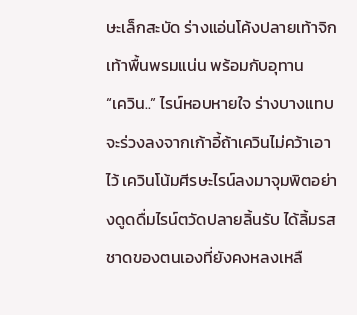ษะเล็กสะบัด ร่างแอ่นโค้งปลายเท้าจิกเท้าพื้นพรมแน่น พร้อมกับอุทาน
“เควิน..” ไรน์หอบหายใจ ร่างบางแทบจะร่วงลงจากเก้าอี้ถ้าเควินไม่คว้าเอาไว้ เควินโน้มศีรษะไรน์ลงมาจุมพิตอย่างดูดดื่มไรน์ตวัดปลายลิ้นรับ ได้ลิ้มรสชาดของตนเองที่ยังคงหลงเหลื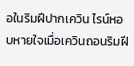อในริมฝีปากเควิน ไรน์หอบหายใจเมื่อเควินถอนริมฝี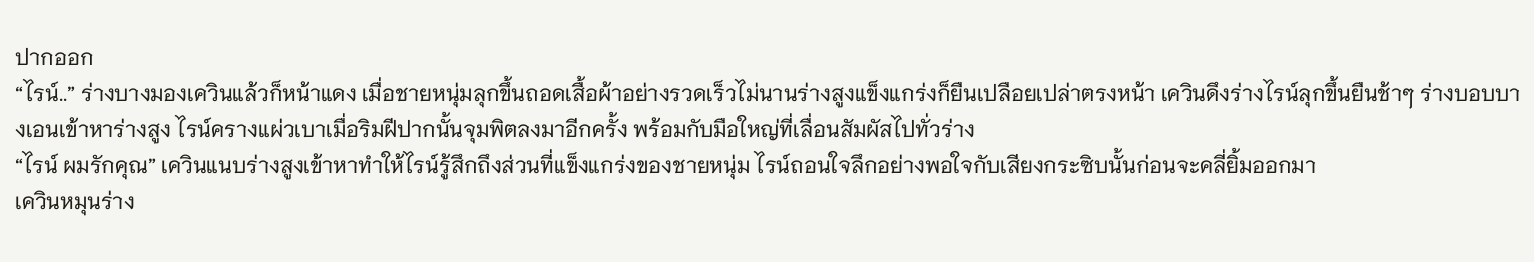ปากออก
“ไรน์..” ร่างบางมองเควินแล้วก็หน้าแดง เมื่อชายหนุ่มลุกขึ้นถอดเสื้อผ้าอย่างรวดเร็วไม่นานร่างสูงแข็งแกร่งก็ยืนเปลือยเปล่าตรงหน้า เควินดึงร่างไรน์ลุกขึ้นยืนช้าๆ ร่างบอบบางเอนเข้าหาร่างสูง ไรน์ครางแผ่วเบาเมื่อริมฝีปากนั้นจุมพิตลงมาอีกครั้ง พร้อมกับมือใหญ่ที่เลื่อนสัมผัสไปทั่วร่าง
“ไรน์ ผมรักคุณ” เควินแนบร่างสูงเข้าหาทำให้ไรน์รู้สึกถึงส่วนที่แข็งแกร่งของชายหนุ่ม ไรน์ถอนใจลึกอย่างพอใจกับเสียงกระซิบนั้นก่อนจะคลี่ยิ้มออกมา
เควินหมุนร่าง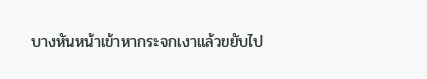บางหันหน้าเข้าหากระจกเงาแล้วขยับไป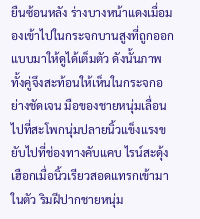ยืนซ้อนหลัง ร่างบางหน้าแดงเมื่อมองเข้าไปในกระจกบานสูงที่ถูกออกแบบมาให้ดูได้เต็มตัว ดังนั้นภาพทั้งคู่จึงสะท้อนให้เห็นในกระจกอย่างชัดเจน มือของชายหนุ่มเลื่อนไปที่สะโพกนุ่มปลายนิ้วแข็งแรงขยับไปที่ช่องทางคับแคบ ไรน์สะดุ้งเฮือกเมื่อนิ้วเรียวสอดแทรกเข้ามาในตัว ริมฝีปากชายหนุ่ม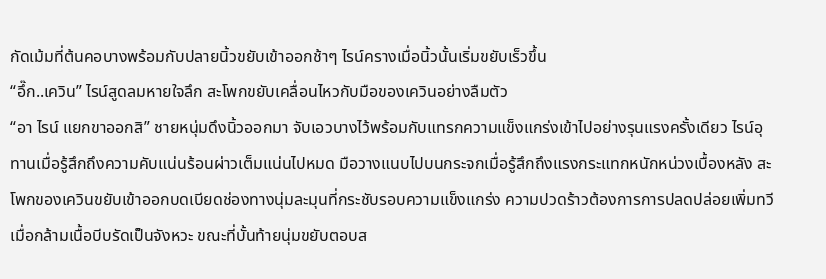กัดเม้มที่ต้นคอบางพร้อมกับปลายนิ้วขยับเข้าออกช้าๆ ไรน์ครางเมื่อนิ้วนั้นเริ่มขยับเร็วขึ้น
“อึ๊ก..เควิน” ไรน์สูดลมหายใจลึก สะโพกขยับเคลื่อนไหวกับมือของเควินอย่างลืมตัว
“อา ไรน์ แยกขาออกสิ” ชายหนุ่มดึงนิ้วออกมา จับเอวบางไว้พร้อมกับแทรกความแข็งแกร่งเข้าไปอย่างรุนแรงครั้งเดียว ไรน์อุทานเมื่อรู้สึกถึงความคับแน่นร้อนผ่าวเต็มแน่นไปหมด มือวางแนบไปบนกระจกเมื่อรู้สึกถึงแรงกระแทกหนักหน่วงเบื้องหลัง สะโพกของเควินขยับเข้าออกบดเบียดช่องทางนุ่มละมุนที่กระชับรอบความแข็งแกร่ง ความปวดร้าวต้องการการปลดปล่อยเพิ่มทวีเมื่อกล้ามเนื้อบีบรัดเป็นจังหวะ ขณะที่บั้นท้ายนุ่มขยับตอบส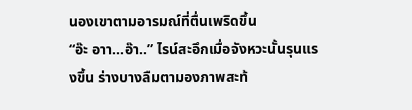นองเขาตามอารมณ์ที่ตื่นเพริดขึ้น
“อ๊ะ อาา...อ๊า..” ไรน์สะอึกเมื่อจังหวะนั้นรุนแรงขึ้น ร่างบางลืมตามองภาพสะท้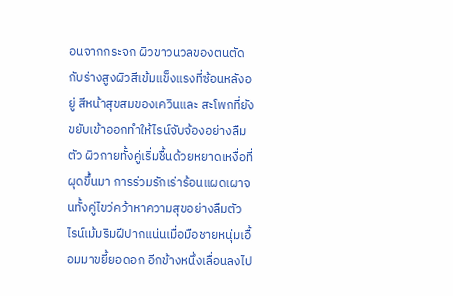อนจากกระจก ผิวขาวนวลของตนตัดกับร่างสูงผิวสีเข้มแข็งแรงที่ซ้อนหลังอยู่ สีหน้าสุขสมของเควินและ สะโพกที่ยังขยับเข้าออกทำให้ไรน์จับจ้องอย่างลืมตัว ผิวกายทั้งคู่เริ่มชื้นด้วยหยาดเหงื่อที่ผุดขึ้นมา การร่วมรักเร่าร้อนแผดเผาจนทั้งคู่ไขว่คว้าหาความสุขอย่างลืมตัว
ไรน์เม้มริมฝีปากแน่นเมื่อมือชายหนุ่มเอื้อมมาขยี้ยอดอก อีกข้างหนึ่งเลื่อนลงไป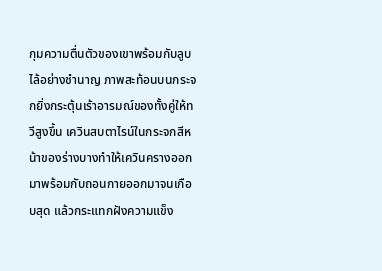กุมความตื่นตัวของเขาพร้อมกับลูบไล้อย่างชำนาญ ภาพสะท้อนบนกระจกยิ่งกระตุ้นเร้าอารมณ์ของทั้งคู่ให้ทวีสูงขึ้น เควินสบตาไรน์ในกระจกสีหน้าของร่างบางทำให้เควินครางออกมาพร้อมกับถอนกายออกมาจนเกือบสุด แล้วกระแทกฝังความแข็ง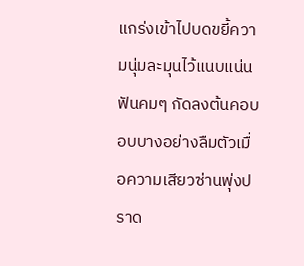แกร่งเข้าไปบดขยี้ความนุ่มละมุนไว้แนบแน่น ฟันคมๆ กัดลงต้นคอบอบบางอย่างลืมตัวเมื่อความเสียวซ่านพุ่งปราด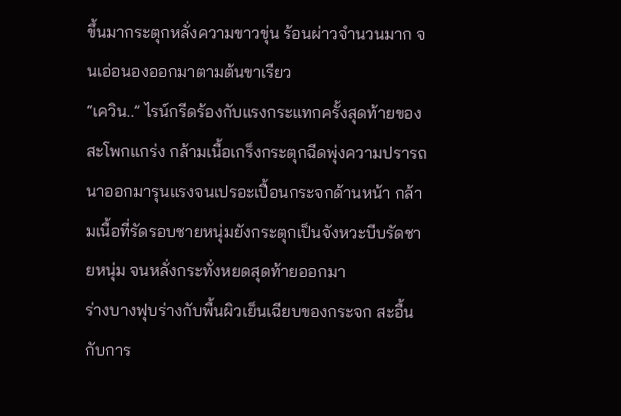ขึ้นมากระตุกหลั่งความขาวขุ่น ร้อนผ่าวจำนวนมาก จนเอ่อนองออกมาตามต้นขาเรียว
“เควิน..” ไรน์กรีดร้องกับแรงกระแทกครั้งสุดท้ายของสะโพกแกร่ง กล้ามเนื้อเกร็งกระตุกฉีดพุ่งความปรารถนาออกมารุนแรงจนเปรอะเปื้อนกระจกด้านหน้า กล้ามเนื้อที่รัดรอบชายหนุ่มยังกระตุกเป็นจังหวะบีบรัดชายหนุ่ม จนหลั่งกระทั่งหยดสุดท้ายออกมา
ร่างบางฟุบร่างกับพื้นผิวเย็นเฉียบของกระจก สะอื้นกับการ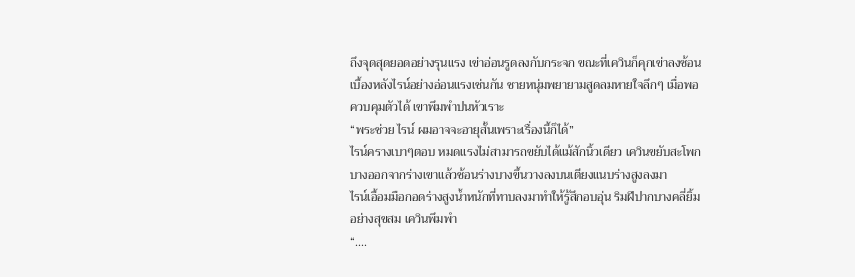ถึงจุดสุดยอดอย่างรุนแรง เข่าอ่อนรูดลงกับกระจก ขณะที่เควินก็คุกเข่าลงซ้อนเบื้องหลังไรน์อย่างอ่อนแรงเช่นกัน ชายหนุ่มพยายามสูดลมหายใจลึกๆ เมื่อพอควบคุมตัวได้ เขาพึมพำปนหัวเราะ
“พระช่วย ไรน์ ผมอาจจะอายุสั้นเพราะเรื่องนี้ก็ได้”
ไรน์ครางเบาๆตอบ หมดแรงไม่สามารถขยับได้แม้สักนิ้วเดียว เควินขยับสะโพกบางออกจากร่างเขาแล้วช้อนร่างบางขึ้นวางลงบนเตียงแนบร่างสูงลงมา
ไรน์เอื้อมมือกอดร่างสูงน้ำหนักที่ทาบลงมาทำให้รู้สึกอบอุ่น ริมฝีปากบางคลี่ยิ้มอย่างสุขสม เควินพึมพำ
“....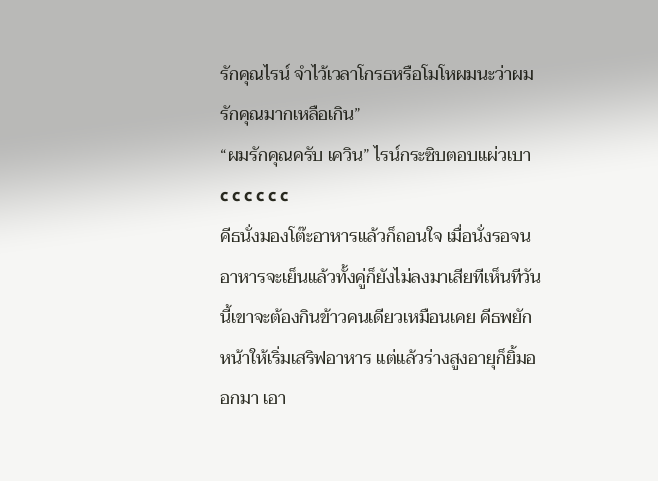รักคุณไรน์ จำไว้เวลาโกรธหรือโมโหผมนะว่าผมรักคุณมากเหลือเกิน”
“ผมรักคุณครับ เควิน” ไรน์กระซิบตอบแผ่วเบา
c c c c c c
คีธนั่งมองโต๊ะอาหารแล้วก็ถอนใจ เมื่อนั่งรอจนอาหารจะเย็นแล้วทั้งคู่ก็ยังไม่ลงมาเสียทีเห็นทีวันนี้เขาจะต้องกินข้าวคนเดียวเหมือนเคย คีธพยักหน้าให้เริ่มเสริฟอาหาร แต่แล้วร่างสูงอายุก็ยิ้มออกมา เอา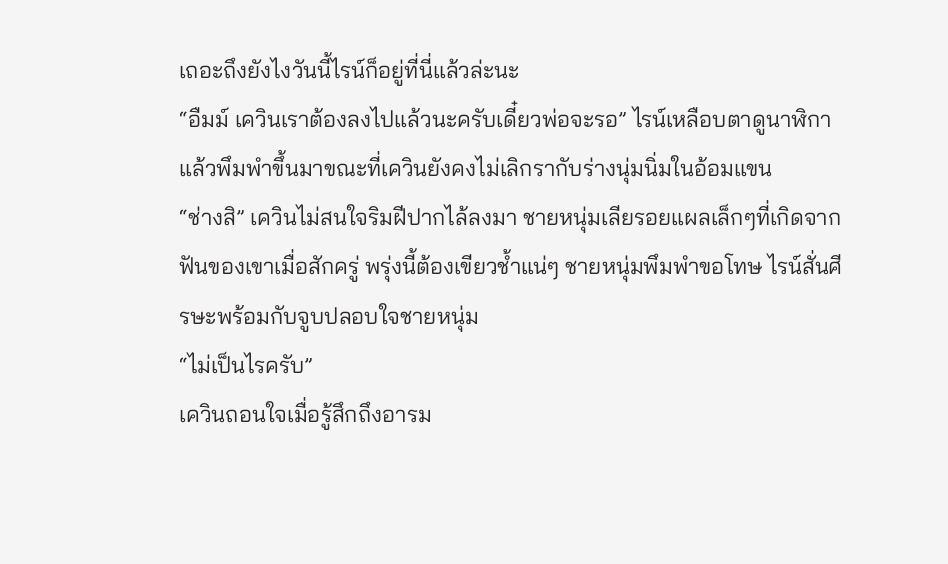เถอะถึงยังไงวันนี้ไรน์ก็อยู่ที่นี่แล้วล่ะนะ
“อืมม์ เควินเราต้องลงไปแล้วนะครับเดี๋ยวพ่อจะรอ” ไรน์เหลือบตาดูนาฬิกา แล้วพึมพำขึ้นมาขณะที่เควินยังคงไม่เลิกรากับร่างนุ่มนิ่มในอ้อมแขน
“ช่างสิ” เควินไม่สนใจริมฝีปากไล้ลงมา ชายหนุ่มเลียรอยแผลเล็กๆที่เกิดจากฟันของเขาเมื่อสักครู่ พรุ่งนี้ต้องเขียวช้ำแน่ๆ ชายหนุ่มพึมพำขอโทษ ไรน์สั่นศีรษะพร้อมกับจูบปลอบใจชายหนุ่ม
“ไม่เป็นไรครับ”
เควินถอนใจเมื่อรู้สึกถึงอารม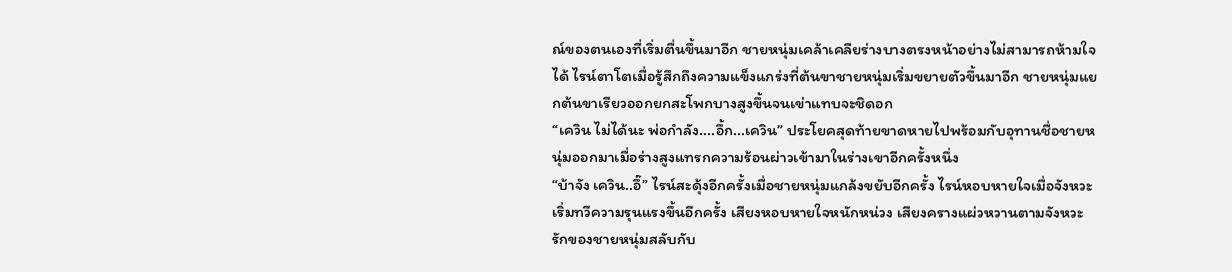ณ์ของตนเองที่เริ่มตื่นขึ้นมาอีก ชายหนุ่มเคล้าเคลียร่างบางตรงหน้าอย่างไม่สามารถห้ามใจได้ ไรน์ตาโตเมื่อรู้สึกถึงความแข็งแกร่งที่ต้นขาชายหนุ่มเริ่มขยายตัวขึ้นมาอีก ชายหนุ่มแยกต้นขาเรียวออกยกสะโพกบางสูงขึ้นจนเข่าแทบจะชิดอก
“เควิน ไม่ได้นะ พ่อกำลัง....อึ้ก...เควิน” ประโยคสุดท้ายขาดหายไปพร้อมกับอุทานชื่อชายหนุ่มออกมาเมื่อร่างสูงแทรกความร้อนผ่าวเข้ามาในร่างเขาอีกครั้งหนึ่ง
“บ้าจัง เควิน..อึ๊” ไรน์สะดุ้งอีกครั้งเมื่อชายหนุ่มแกล้งขยับอีกครั้ง ไรน์หอบหายใจเมื่อจังหวะเริ่มทวีความรุนแรงขึ้นอีกครั้ง เสียงหอบหายใจหนักหน่วง เสียงครางแผ่วหวานตามจังหวะรักของชายหนุ่มสลับกับ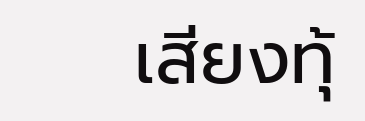เสียงทุ้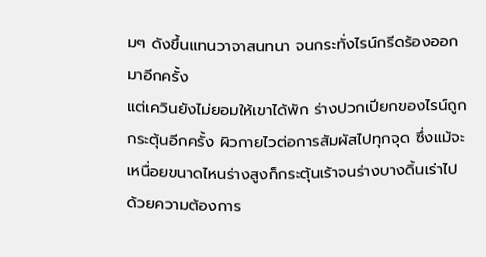มๆ ดังขึ้นแทนวาจาสนทนา จนกระทั่งไรน์กรีดร้องออกมาอีกครั้ง
แต่เควินยังไม่ยอมให้เขาได้พัก ร่างปวกเปียกของไรน์ถูกกระตุ้นอีกครั้ง ผิวกายไวต่อการสัมผัสไปทุกจุด ซึ่งแม้จะเหนื่อยขนาดไหนร่างสูงก็กระตุ้นเร้าจนร่างบางดิ้นเร่าไปด้วยความต้องการ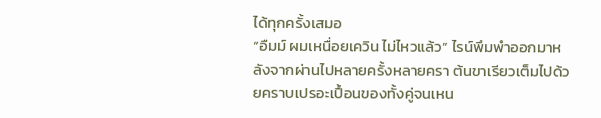ได้ทุกครั้งเสมอ
“อืมม์ ผมเหนื่อยเควิน ไม่ไหวแล้ว” ไรน์พึมพำออกมาหลังจากผ่านไปหลายครั้งหลายครา ต้นขาเรียวเต็มไปด้วยคราบเปรอะเปื้อนของทั้งคู่จนเหน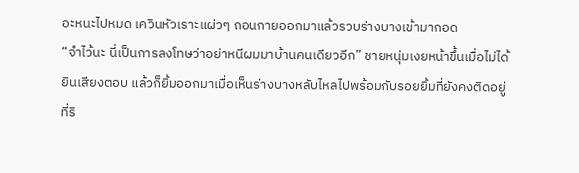อะหนะไปหมด เควินหัวเราะแผ่วๆ ถอนกายออกมาแล้วรวบร่างบางเข้ามากอด
“จำไว้นะ นี่เป็นการลงโทษว่าอย่าหนีผมมาบ้านคนเดียวอีก” ชายหนุ่มเงยหน้าขึ้นเมื่อไม่ได้ยินเสียงตอบ แล้วก็ยิ้มออกมาเมื่อเห็นร่างบางหลับไหลไปพร้อมกับรอยยิ้มที่ยังคงติดอยู่ที่ริ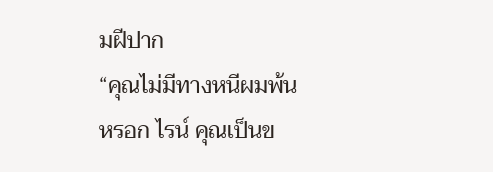มฝีปาก
“คุณไม่มีทางหนีผมพ้นหรอก ไรน์ คุณเป็นข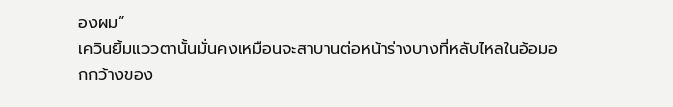องผม”
เควินยิ้มแววตานั้นมั่นคงเหมือนจะสาบานต่อหน้าร่างบางที่หลับไหลในอ้อมอกกว้างของ